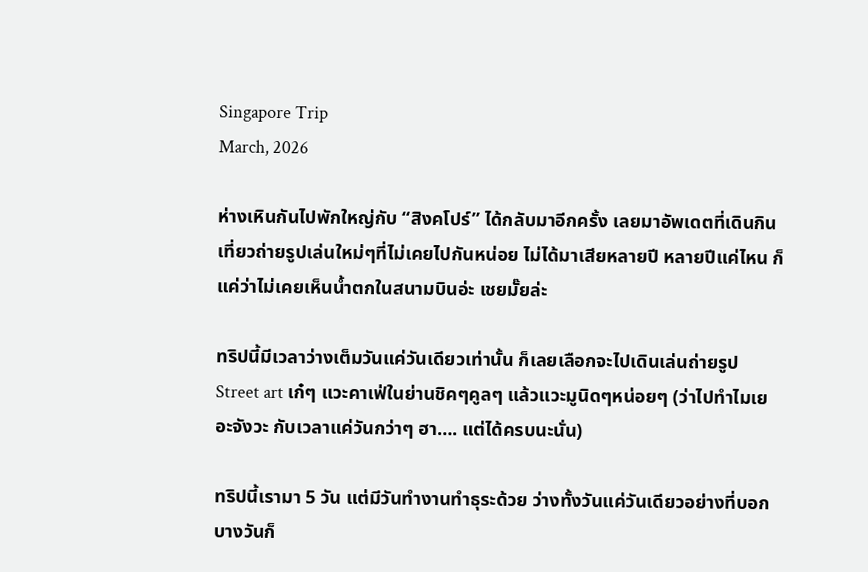Singapore Trip
March, 2026

ห่างเหินกันไปพักใหญ่กับ “สิงคโปร์” ได้กลับมาอีกครั้ง เลยมาอัพเดตที่เดินกินเที่ยวถ่ายรูปเล่นใหม่ๆที่ไม่เคยไปกันหน่อย ไม่ได้มาเสียหลายปี หลายปีแค่ไหน ก็แค่ว่าไม่เคยเห็นน้ำตกในสนามบินอ่ะ เชยมั๊ยล่ะ

ทริปนี้มีเวลาว่างเต็มวันแค่วันเดียวเท่านั้น ก็เลยเลือกจะไปเดินเล่นถ่ายรูป Street art เก๋ๆ แวะคาเฟ่ในย่านชิคๆคูลๆ แล้วแวะมูนิดๆหน่อยๆ (ว่าไปทำไมเยอะจังวะ กับเวลาแค่วันกว่าๆ ฮา…. แต่ได้ครบนะนั่น)

ทริปนี้เรามา 5 วัน แต่มีวันทำงานทำธุระด้วย ว่างทั้งวันแค่วันเดียวอย่างที่บอก บางวันก็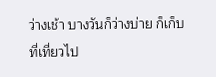ว่างเช้า บางวันก็ว่างบ่าย ก็เก็บที่เที่ยวไป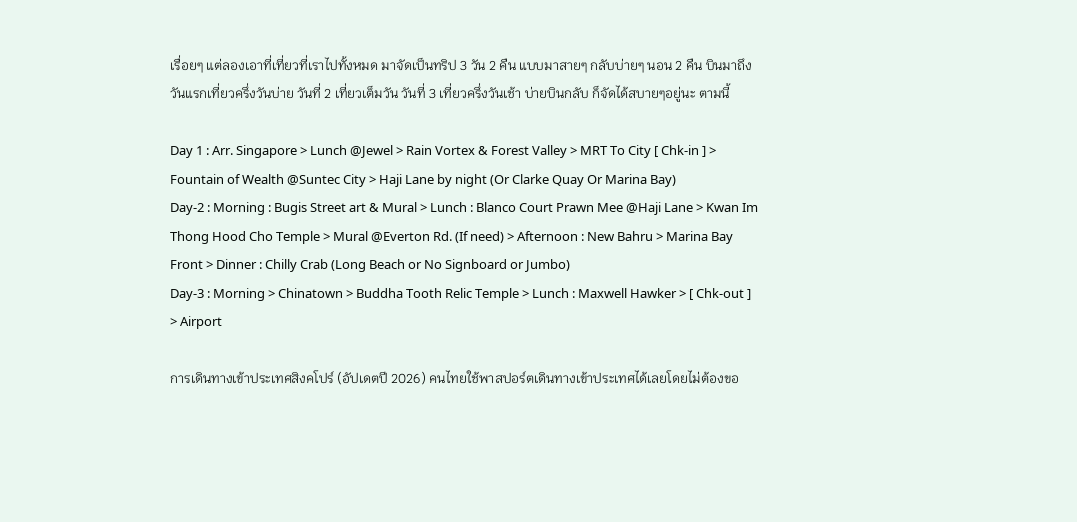เรื่อยๆ แต่ลองเอาที่เที่ยวที่เราไปทั้งหมด มาจัดเป็นทริป 3 วัน 2 คืน แบบมาสายๆ กลับบ่ายๆ นอน 2 คืน บินมาถึงวันแรกเที่ยวครึ่งวันบ่าย วันที่ 2 เที่ยวเต็มวัน วันที่ 3 เที่ยวครึ่งวันเช้า บ่ายบินกลับ ก็จัดได้สบายๆอยู่นะ ตามนี้

Day 1 : Arr. Singapore > Lunch @Jewel > Rain Vortex & Forest Valley > MRT To City [ Chk-in ] > Fountain of Wealth @Suntec City > Haji Lane by night (Or Clarke Quay Or Marina Bay)
Day-2 : Morning : Bugis Street art & Mural > Lunch : Blanco Court Prawn Mee @Haji Lane > Kwan Im Thong Hood Cho Temple > Mural @Everton Rd. (If need) > Afternoon : New Bahru > Marina Bay Front > Dinner : Chilly Crab (Long Beach or No Signboard or Jumbo)
Day-3 : Morning > Chinatown > Buddha Tooth Relic Temple > Lunch : Maxwell Hawker > [ Chk-out ] > Airport

การเดินทางเข้าประเทศสิงคโปร์ (อัปเดตปี 2026) คนไทยใช้พาสปอร์ตเดินทางเข้าประเทศได้เลยโดยไม่ต้องขอ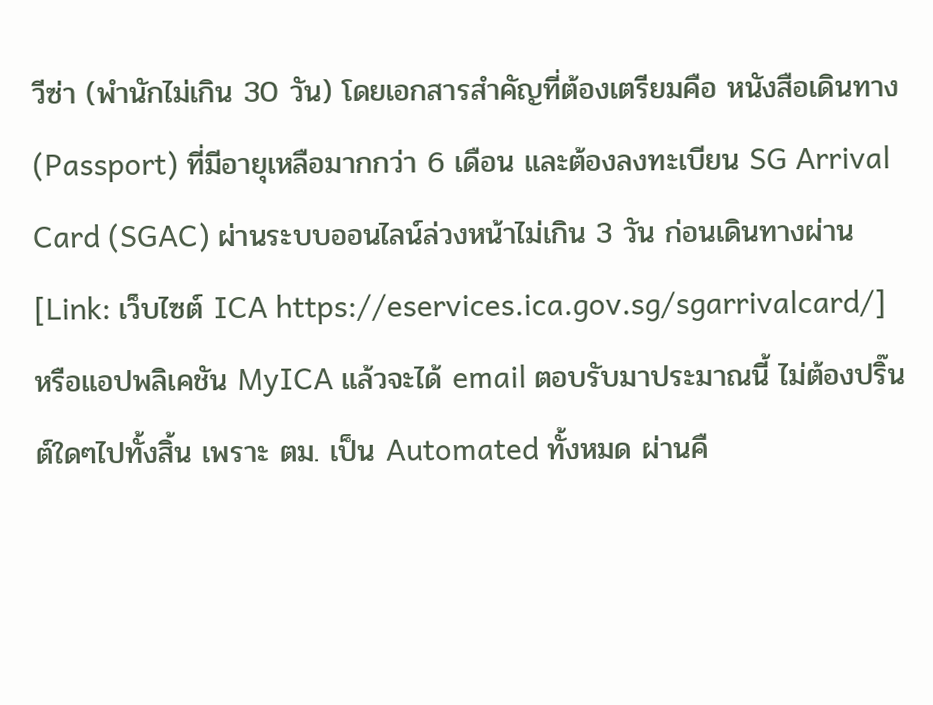วีซ่า (พำนักไม่เกิน 30 วัน) โดยเอกสารสำคัญที่ต้องเตรียมคือ หนังสือเดินทาง (Passport) ที่มีอายุเหลือมากกว่า 6 เดือน และต้องลงทะเบียน SG Arrival Card (SGAC) ผ่านระบบออนไลน์ล่วงหน้าไม่เกิน 3 วัน ก่อนเดินทางผ่าน [Link: เว็บไซต์ ICA https://eservices.ica.gov.sg/sgarrivalcard/] หรือแอปพลิเคชัน MyICA แล้วจะได้ email ตอบรับมาประมาณนี้ ไม่ต้องปริ๊นต์ใดๆไปทั้งสิ้น เพราะ ตม. เป็น Automated ทั้งหมด ผ่านคื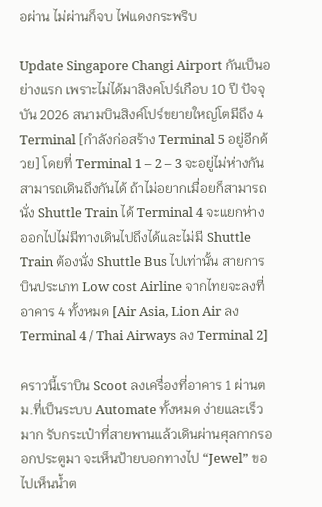อผ่าน ไม่ผ่านก็จบ ไฟแดงกระพริบ

Update Singapore Changi Airport กันเป็นอย่างแรก เพราะไม่ได้มาสิงคโปร์เกือบ 10 ปี ปัจจุบัน 2026 สนามบินสิงค์โปร์ขยายใหญ่โตมีถึง 4 Terminal [กำลังก่อสร้าง Terminal 5 อยู่อีกด้วย] โดยที่ Terminal 1 – 2 – 3 จะอยู่ไม่ห่างกันสามารถเดินถึงกันได้ ถ้าไม่อยากเมื่อยก็สามารถนั่ง Shuttle Train ได้ Terminal 4 จะแยกห่างออกไปไม่มีทางเดินไปถึงได้และไม่มี Shuttle Train ต้องนั่ง Shuttle Bus ไปเท่านั้น สายการบินประเภท Low cost Airline จากไทยจะลงที่อาคาร 4 ทั้งหมด [Air Asia, Lion Air ลง Terminal 4 / Thai Airways ลง Terminal 2]

คราวนี้เราบิน Scoot ลงเครื่องที่อาคาร 1 ผ่านตม.ที่เป็นระบบ Automate ทั้งหมด ง่ายและเร็วมาก รับกระเป๋าที่สายพานแล้วเดินผ่านศุลกากรออกประตูมา จะเห็นป้ายบอกทางไป “Jewel” ขอไปเห็นน้ำต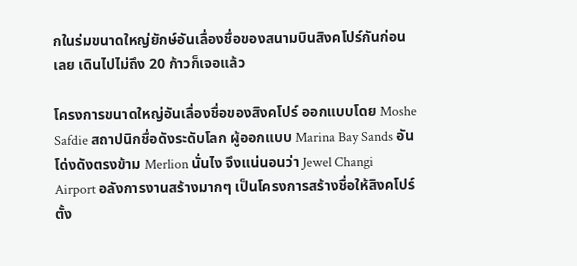กในร่มขนาดใหญ่ยักษ์อันเลื่องชื่อของสนามบินสิงคโปร์กันก่อนเลย เดินไปไม่ถึง 20 ก้าวก็เจอแล้ว

โครงการขนาดใหญ่อันเลื่องชื่อของสิงคโปร์ ออกแบบโดย Moshe Safdie สถาปนิกชื่อดังระดับโลก ผู้ออกแบบ Marina Bay Sands อันโด่งดังตรงข้าม Merlion นั่นไง จึงแน่นอนว่า Jewel Changi Airport อลังการงานสร้างมากๆ เป็นโครงการสร้างชื่อให้สิงคโปร์ตั้ง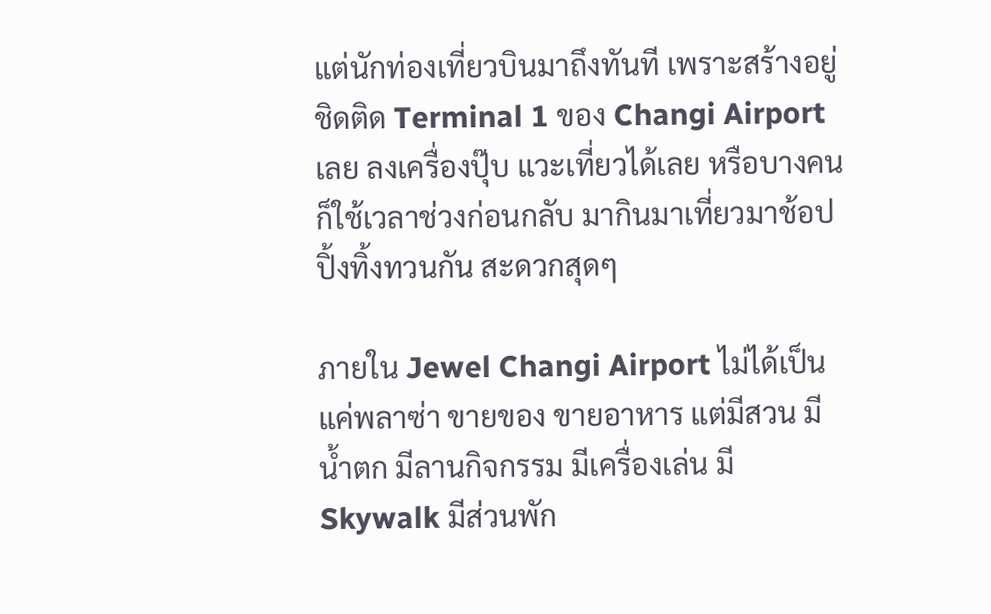แต่นักท่องเที่ยวบินมาถึงทันที เพราะสร้างอยู่ชิดติด Terminal 1 ของ Changi Airport เลย ลงเครื่องปุ๊บ แวะเที่ยวได้เลย หรือบางคนก็ใช้เวลาช่วงก่อนกลับ มากินมาเที่ยวมาช้อปปิ้งทิ้งทวนกัน สะดวกสุดๆ

ภายใน Jewel Changi Airport ไม่ได้เป็นแค่พลาซ่า ขายของ ขายอาหาร แต่มีสวน มีน้ำตก มีลานกิจกรรม มีเครื่องเล่น มี Skywalk มีส่วนพัก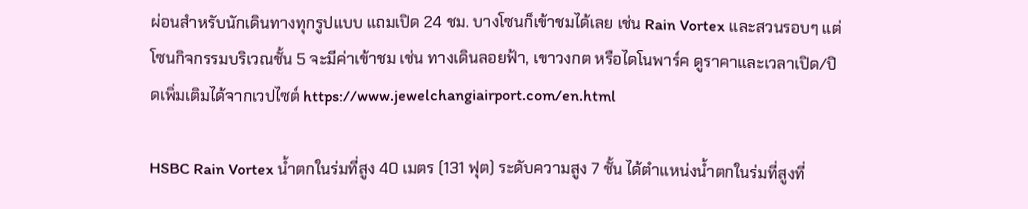ผ่อนสำหรับนักเดินทางทุกรูปแบบ แถมเปิด 24 ชม. บางโซนก็เข้าชมได้เลย เช่น Rain Vortex และสวนรอบๆ แต่โซนกิจกรรมบริเวณชั้น 5 จะมีค่าเข้าชม เช่น ทางเดินลอยฟ้า, เขาวงกต หรือไดโนพาร์ค ดูราคาและเวลาเปิด/ปิดเพิ่มเติมได้จากเวปไซต์ https://www.jewelchangiairport.com/en.html

HSBC Rain Vortex น้ำตกในร่มที่สูง 40 เมตร (131 ฟุต) ระดับความสูง 7 ชั้น ได้ตำแหน่งน้ำตกในร่มที่สูงที่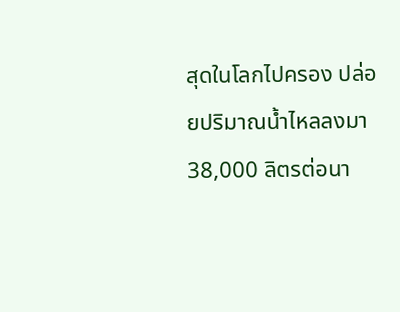สุดในโลกไปครอง ปล่อยปริมาณนํ้าไหลลงมา 38,000 ลิตรต่อนา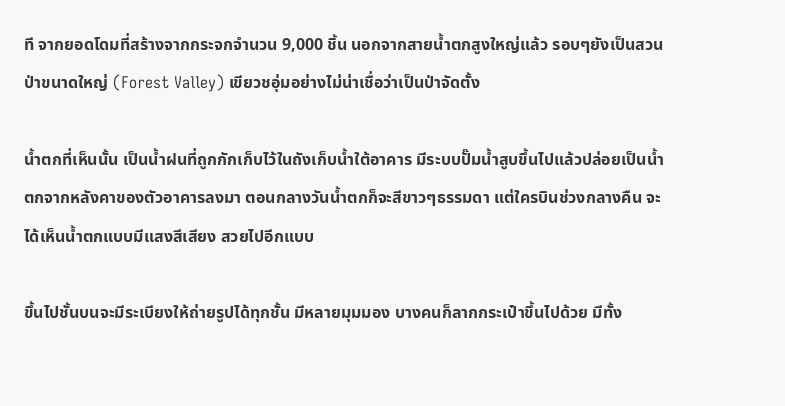ที จากยอดโดมที่สร้างจากกระจกจำนวน 9,000 ชิ้น นอกจากสายน้ำตกสูงใหญ่แล้ว รอบๆยังเป็นสวนป่าขนาดใหญ่ (Forest Valley) เขียวชอุ่มอย่างไม่น่าเชื่อว่าเป็นป่าจัดตั้ง

นํ้าตกที่เห็นนั้น เป็นน้ำฝนที่ถูกกักเก็บไว้ในถังเก็บนํ้าใต้อาคาร มีระบบปั๊มนํ้าสูบขึ้นไปแล้วปล่อยเป็นนํ้าตกจากหลังคาของตัวอาคารลงมา ตอนกลางวันน้ำตกก็จะสีขาวๆธรรมดา แต่ใครบินช่วงกลางคืน จะได้เห็นน้ำตกแบบมีแสงสีเสียง สวยไปอีกแบบ

ขึ้นไปชั้นบนจะมีระเบียงให้ถ่ายรูปได้ทุกชั้น มีหลายมุมมอง บางคนก็ลากกระเป๋าขึ้นไปด้วย มีทั้ง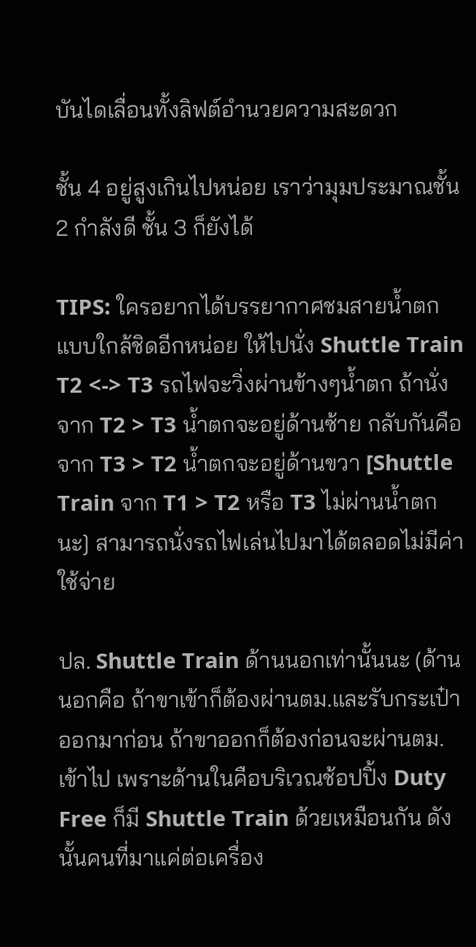บันไดเลื่อนทั้งลิฟต์อำนวยความสะดวก

ชั้น 4 อยู่สูงเกินไปหน่อย เราว่ามุมประมาณชั้น 2 กำลังดี ชั้น 3 ก็ยังได้

TIPS: ใครอยากได้บรรยากาศชมสายน้ำตกแบบใกล้ชิดอีกหน่อย ให้ไปนั่ง Shuttle Train T2 <-> T3 รถไฟจะวิ่งผ่านข้างๆน้ำตก ถ้านั่งจาก T2 > T3 น้ำตกจะอยู่ด้านซ้าย กลับกันคือจาก T3 > T2 น้ำตกจะอยู่ด้านขวา [Shuttle Train จาก T1 > T2 หรือ T3 ไม่ผ่านน้ำตกนะ] สามารถนั่งรถไฟเล่นไปมาได้ตลอดไม่มีค่าใช้จ่าย

ปล. Shuttle Train ด้านนอกเท่านั้นนะ (ด้านนอกคือ ถ้าขาเข้าก็ต้องผ่านตม.และรับกระเป๋าออกมาก่อน ถ้าขาออกก็ต้องก่อนจะผ่านตม.เข้าไป เพราะด้านในคือบริเวณช้อปปิ้ง Duty Free ก็มี Shuttle Train ด้วยเหมือนกัน ดังนั้นคนที่มาแค่ต่อเครื่อง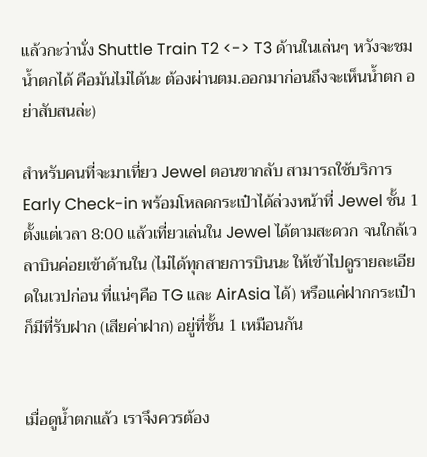แล้วกะว่านั่ง Shuttle Train T2 <-> T3 ด้านในเล่นๆ หวังจะชมน้ำตกได้ คือมันไม่ได้นะ ต้องผ่านตม.ออกมาก่อนถึงจะเห็นน้ำตก อย่าสับสนล่ะ)

สำหรับคนที่จะมาเที่ยว Jewel ตอนขากลับ สามารถใช้บริการ Early Check-in พร้อมโหลดกระเป๋าได้ล่วงหน้าที่ Jewel ชั้น 1 ตั้งแต่เวลา 8:00 แล้วเที่ยวเล่นใน Jewel ได้ตามสะดวก จนใกล้เวลาบินค่อยเข้าด้านใน (ไม่ได้ทุกสายการบินนะ ให้เข้าไปดูรายละเอียดในเวปก่อน ที่แน่ๆคือ TG และ AirAsia ได้) หรือแค่ฝากกระเป๋าก็มีที่รับฝาก (เสียค่าฝาก) อยู่ที่ชั้น 1 เหมือนกัน


เมื่อดูน้ำตกแล้ว เราจึงควรต้อง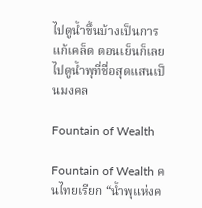ไปดูน้ำขึ้นบ้างเป็นการแก้เคล็ด ตอนเย็นก็เลยไปดูน้ำพุที่ชื่อสุดแสนเป็นมงคล

Fountain of Wealth

Fountain of Wealth คนไทยเรียก “น้ำพุแห่งค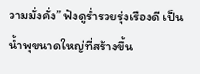วามมั่งคั่ง” ฟังดูร่ำรวยรุ่งเรืองดี เป็นน้ำพุขนาดใหญ่ที่สร้างขึ้น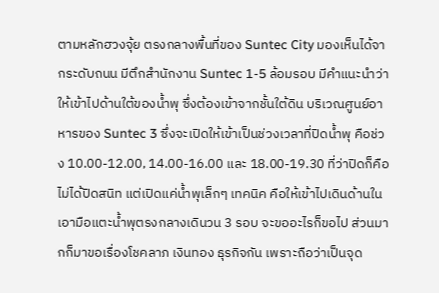ตามหลักฮวงจุ้ย ตรงกลางพื้นที่ของ Suntec City มองเห็นได้จากระดับถนน มีตึกสำนักงาน Suntec 1-5 ล้อมรอบ มีคำแนะนำว่าให้เข้าไปด้านใต้ของน้ำพุ ซึ่งต้องเข้าจากชั้นใต้ดิน บริเวณศูนย์อาหารของ Suntec 3 ซึ่งจะเปิดให้เข้าเป็นช่วงเวลาที่ปิดน้ำพุ คือช่วง 10.00-12.00, 14.00-16.00 และ 18.00-19.30 ที่ว่าปิดก็คือไม่ได้ปิดสนิท แต่เปิดแค่น้ำพุเล็กๆ เทคนิค คือให้เข้าไปเดินด้านในเอามือแตะน้ำพุตรงกลางเดินวน 3 รอบ จะขออะไรก็ขอไป ส่วนมากก็มาขอเรื่องโชคลาภ เงินทอง ธุรกิจกัน เพราะถือว่าเป็นจุด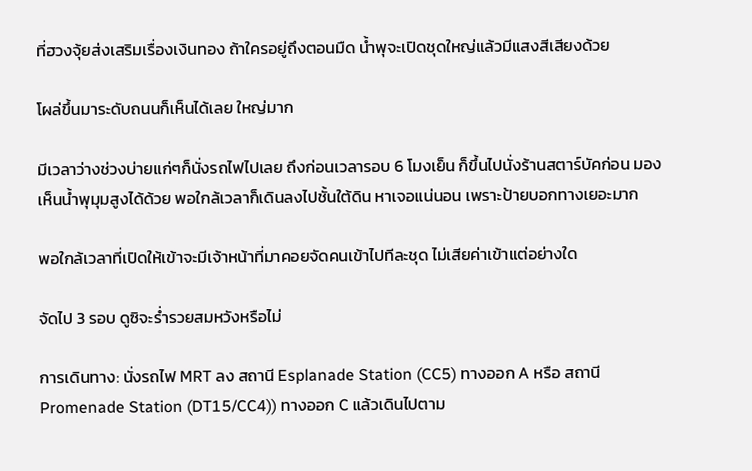ที่ฮวงจุ้ยส่งเสริมเรื่องเงินทอง ถ้าใครอยู่ถึงตอนมืด น้ำพุจะเปิดชุดใหญ่แล้วมีแสงสีเสียงด้วย

โผล่ขึ้นมาระดับถนนก็เห็นได้เลย ใหญ่มาก

มีเวลาว่างช่วงบ่ายแก่ๆก็นั่งรถไฟไปเลย ถึงก่อนเวลารอบ 6 โมงเย็น ก็ขึ้นไปนั่งร้านสตาร์บัคก่อน มองเห็นน้ำพุมุมสูงได้ด้วย พอใกล้เวลาก็เดินลงไปชั้นใต้ดิน หาเจอแน่นอน เพราะป้ายบอกทางเยอะมาก

พอใกล้เวลาที่เปิดให้เข้าจะมีเจ้าหน้าที่มาคอยจัดคนเข้าไปทีละชุด ไม่เสียค่าเข้าแต่อย่างใด

จัดไป 3 รอบ ดูซิจะร่ำรวยสมหวังหรือไม่

การเดินทาง: นั่งรถไฟ MRT ลง สถานี Esplanade Station (CC5) ทางออก A หรือ สถานี Promenade Station (DT15/CC4)) ทางออก C แล้วเดินไปตาม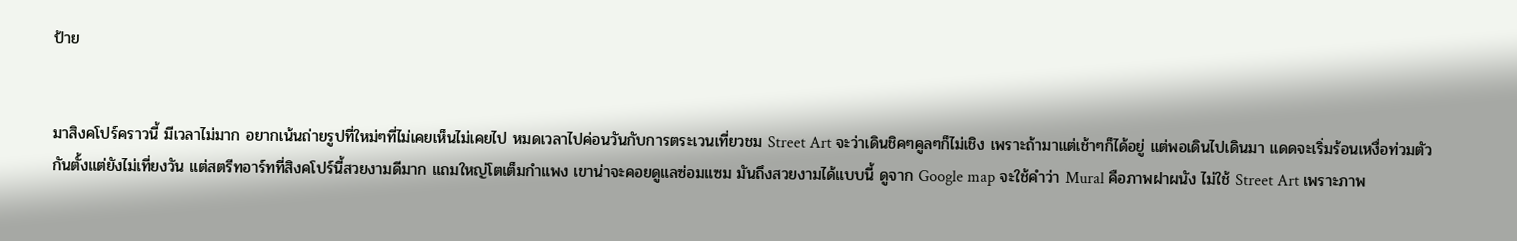ป้าย


มาสิงคโปร์คราวนี้ มีเวลาไม่มาก อยากเน้นถ่ายรูปที่ใหม่ๆที่ไม่เคยเห็นไม่เคยไป หมดเวลาไปค่อนวันกับการตระเวนเที่ยวชม Street Art จะว่าเดินชิคๆคูลๆก็ไม่เชิง เพราะถ้ามาแต่เช้าๆก็ได้อยู่ แต่พอเดินไปเดินมา แดดจะเริ่มร้อนเหงื่อท่วมตัวกันตั้งแต่ยังไม่เที่ยงวัน แต่สตรีทอาร์ทที่สิงคโปร์นี้สวยงามดีมาก แถมใหญ่โตเต็มกำแพง เขาน่าจะคอยดูแลซ่อมแซม มันถึงสวยงามได้แบบนี้ ดูจาก Google map จะใช้คำว่า Mural คือภาพฝาผนัง ไม่ใช้ Street Art เพราะภาพ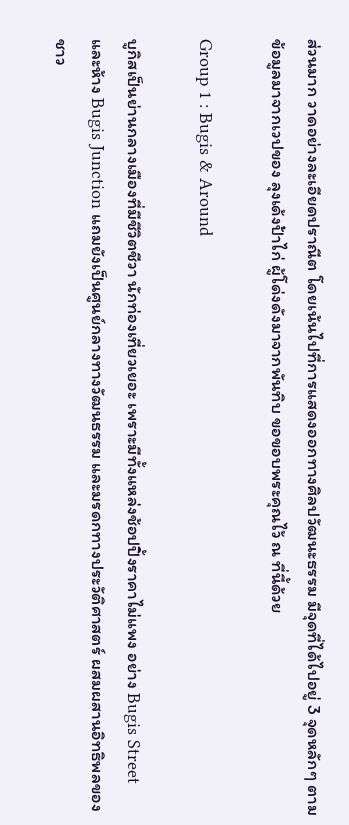ส่วนมาก วาดอย่างละเอียดปราณีต โดยเน้นไปที่การแสดงออกทางศิลปวัฒนะธรรม มีจุดที่ได้ไปอยู่ 3 จุดหลักๆ ตามข้อมูลมาจากเวปของ ลุงเด้งป้าไก่ ผู้โด่งดังมาจากพันทิบ ขอขอบพระคุณไว้ ณ ที่นี้ด้วย

Group 1 : Bugis & Around

บูกิสเป็นย่านกลางเมืองที่มีชีวิตชีวา นักท่องเที่ยวเยอะ เพราะมีทั้งแหล่งช้อปปิ้งราคาไม่แพง อย่าง Bugis Street และห้าง Bugis Junction แถมยังเป็นศูนย์กลางทางวัฒนธรรม และมรดกทางประวัติศาสตร์ ผสมผสานอิทธิพลของชาว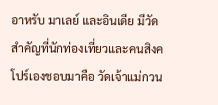อาหรับ มาเลย์ และอินเดีย มีวัดสำคัญที่นักท่องเที่ยวและคนสิงคโปร์เองชอบมาคือ วัดเจ้าแม่กวน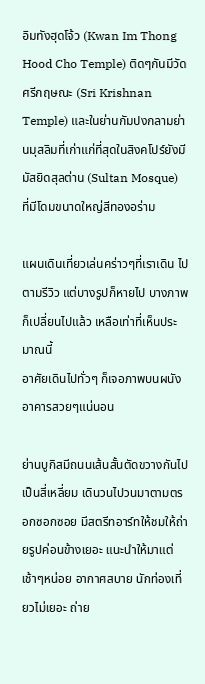อิมทังฮุดโจ้ว (Kwan Im Thong Hood Cho Temple) ติดๆกันมีวัดศรีกฤษณะ (Sri Krishnan Temple) และในย่านกัมปงกลามย่านมุสลิมที่เก่าแก่ที่สุดในสิงคโปร์ยังมีมัสยิดสุลต่าน (Sultan Mosque) ที่มีโดมขนาดใหญ่สีทองอร่าม

แผนเดินเที่ยวเล่นคร่าวๆที่เราเดิน ไปตามรีวิว แต่บางรูปก็หายไป บางภาพก็เปลี่ยนไปแล้ว เหลือเท่าที่เห็นประมาณนี้
อาศัยเดินไปทั่วๆ ก็เจอภาพบนผนังอาคารสวยๆแน่นอน

ย่านบูกิสมีถนนเส้นสั้นตัดขวางกันไปเป็นสี่เหลี่ยม เดินวนไปวนมาตามตรอกซอกซอย มีสตรีทอาร์ทให้ชมให้ถ่ายรูปค่อนข้างเยอะ แนะนำให้มาแต่เช้าๆหน่อย อากาศสบาย นักท่องเที่ยวไม่เยอะ ถ่าย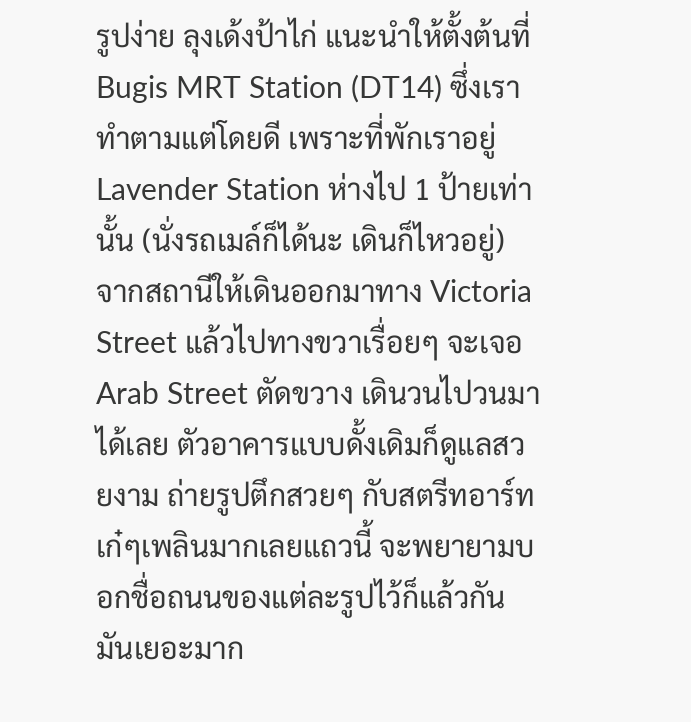รูปง่าย ลุงเด้งป้าไก่ แนะนำให้ตั้งต้นที่ Bugis MRT Station (DT14) ซึ่งเราทำตามแต่โดยดี เพราะที่พักเราอยู่ Lavender Station ห่างไป 1 ป้ายเท่านั้น (นั่งรถเมล์ก็ได้นะ เดินก็ไหวอยู่) จากสถานีให้เดินออกมาทาง Victoria Street แล้วไปทางขวาเรื่อยๆ จะเจอ Arab Street ตัดขวาง เดินวนไปวนมาได้เลย ตัวอาคารแบบดั้งเดิมก็ดูแลสวยงาม ถ่ายรูปตึกสวยๆ กับสตรีทอาร์ทเก๋ๆเพลินมากเลยแถวนี้ จะพยายามบอกชื่อถนนของแต่ละรูปไว้ก็แล้วกัน มันเยอะมาก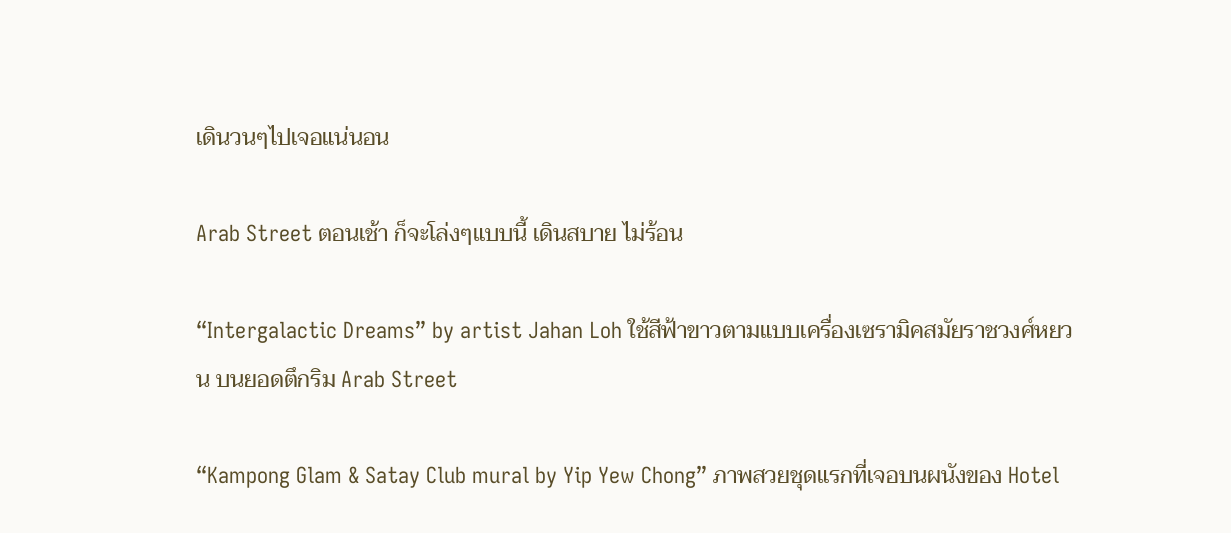เดินวนๆไปเจอแน่นอน

Arab Street ตอนเช้า ก็จะโล่งๆแบบนี้ เดินสบาย ไม่ร้อน

“Intergalactic Dreams” by artist Jahan Loh ใช้สีฟ้าขาวตามแบบเครื่องเซรามิคสมัยราชวงศ์หยวน บนยอดตึกริม Arab Street

“Kampong Glam & Satay Club mural by Yip Yew Chong” ภาพสวยชุดแรกที่เจอบนผนังของ Hotel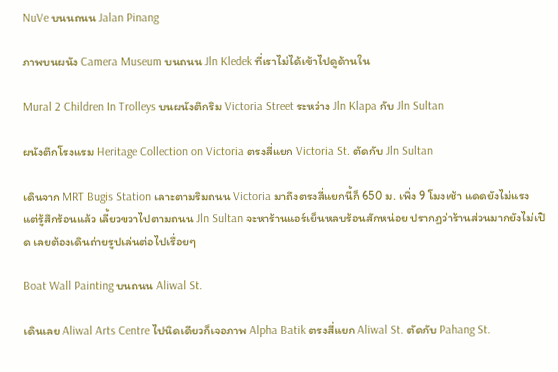NuVe บนนถนน Jalan Pinang

ภาพบนผนัง Camera Museum บนถนน Jln Kledek ที่เราไม่ได้เข้าไปดูด้านใน

Mural 2 Children In Trolleys บนผนังตึกริม Victoria Street ระหว่าง Jln Klapa กับ Jln Sultan

ผนังตึกโรงแรม Heritage Collection on Victoria ตรงสี่แยก Victoria St. ตัดกับ Jln Sultan

เดินจาก MRT Bugis Station เลาะตามริมถนน Victoria มาถึงตรงสี่แยกนี้ก็ 650 ม. เพิ่ง 9 โมงเช้า แดดยังไม่แรง แต่รู้สึกร้อนแล้ว เลี้ยวขวาไปตามถนน Jln Sultan จะหาร้านแอร์เย็นหลบร้อนสักหน่อย ปรากฏว่าร้านส่วนมากยังไม่เปิด เลยต้องเดินถ่ายรูปเล่นต่อไปเรื่อยๆ

Boat Wall Painting บนถนน Aliwal St.

เดินเลย Aliwal Arts Centre ไปนิดเดียวก็เจอภาพ Alpha Batik ตรงสี่แยก Aliwal St. ตัดกับ Pahang St.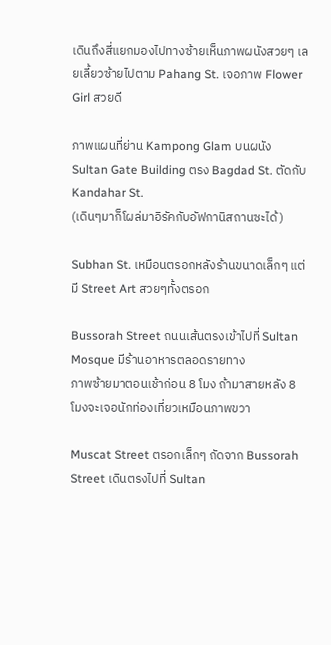เดินถึงสี่แยกมองไปทางซ้ายเห็นภาพผนังสวยๆ เลยเลี้ยวซ้ายไปตาม Pahang St. เจอภาพ Flower Girl สวยดี

ภาพแผนที่ย่าน Kampong Glam บนผนัง Sultan Gate Building ตรง Bagdad St. ตัดกับ Kandahar St.
(เดินๆมาก็โผล่มาอิรัคกับอัฟกานิสถานซะได้)

Subhan St. เหมือนตรอกหลังร้านขนาดเล็กๆ แต่มี Street Art สวยๆทั้งตรอก

Bussorah Street ถนนเส้นตรงเข้าไปที่ Sultan Mosque มีร้านอาหารตลอดรายทาง
ภาพซ้ายมาตอนเช้าก่อน 8 โมง ถ้ามาสายหลัง 8 โมงจะเจอนักท่องเที่ยวเหมือนภาพขวา

Muscat Street ตรอกเล็กๆ ถัดจาก Bussorah Street เดินตรงไปที่ Sultan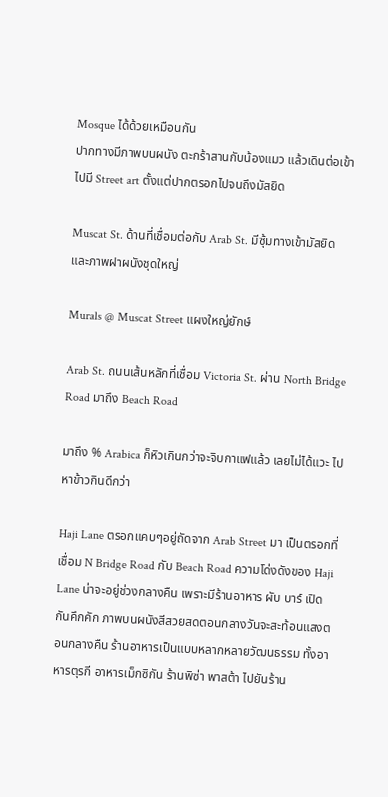Mosque ได้ด้วยเหมือนกัน
ปากทางมีภาพบนผนัง ตะกร้าสานกับน้องแมว แล้วเดินต่อเข้าไปมี Street art ตั้งแต่ปากตรอกไปจนถึงมัสยิด

Muscat St. ด้านที่เชื่อมต่อกับ Arab St. มีซุ้มทางเข้ามัสยิด และภาพฝาผนังชุดใหญ่

Murals @ Muscat Street แผงใหญ่ยักษ์

Arab St. ถนนเส้นหลักที่เชื่อม Victoria St. ผ่าน North Bridge Road มาถึง Beach Road

มาถึง % Arabica ก็หิวเกินกว่าจะจิบกาแฟแล้ว เลยไม่ได้แวะ ไปหาข้าวกินดีกว่า

Haji Lane ตรอกแคบๆอยู่ถัดจาก Arab Street มา เป็นตรอกที่เชื่อม N Bridge Road กับ Beach Road ความโด่งดังของ Haji Lane น่าจะอยู่ช่วงกลางคืน เพราะมีร้านอาหาร ผับ บาร์ เปิดกันคึกคัก ภาพบนผนังสีสวยสดตอนกลางวันจะสะท้อนแสงตอนกลางคืน ร้านอาหารเป็นแบบหลากหลายวัฒนธรรม ทั้งอาหารตุรกี อาหารเม็กซิกัน ร้านพิซ่า พาสต้า ไปยันร้าน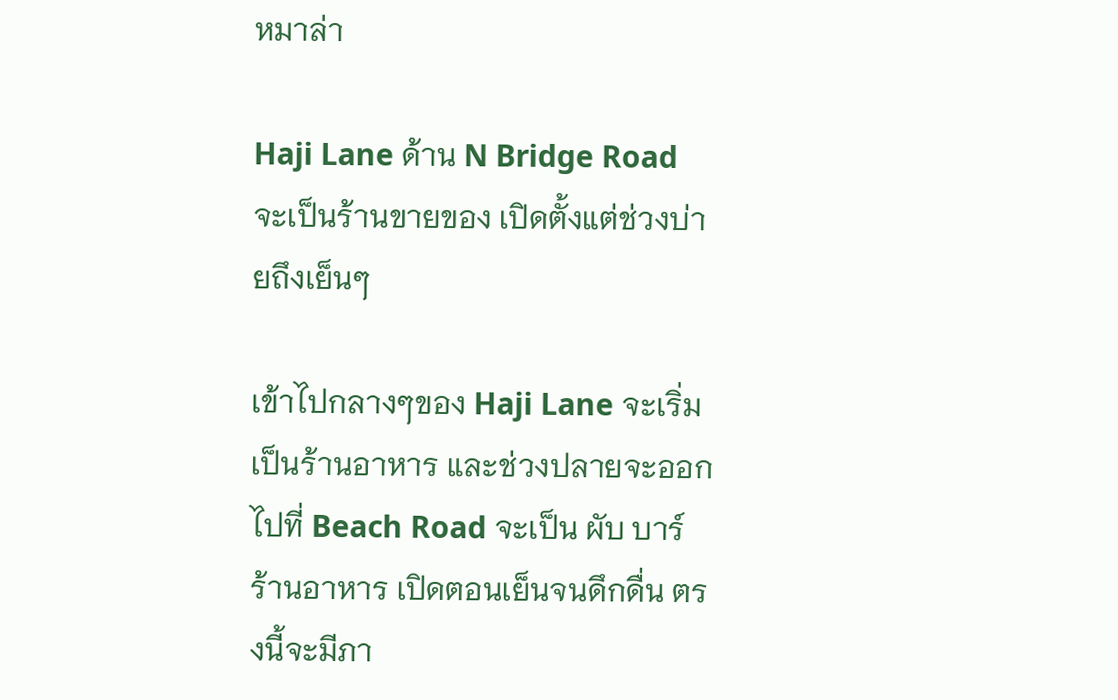หมาล่า

Haji Lane ด้าน N Bridge Road จะเป็นร้านขายของ เปิดตั้งแต่ช่วงบ่ายถึงเย็นๆ

เข้าไปกลางๆของ Haji Lane จะเริ่มเป็นร้านอาหาร และช่วงปลายจะออกไปที่ Beach Road จะเป็น ผับ บาร์ ร้านอาหาร เปิดตอนเย็นจนดึกดื่น ตรงนี้จะมีภา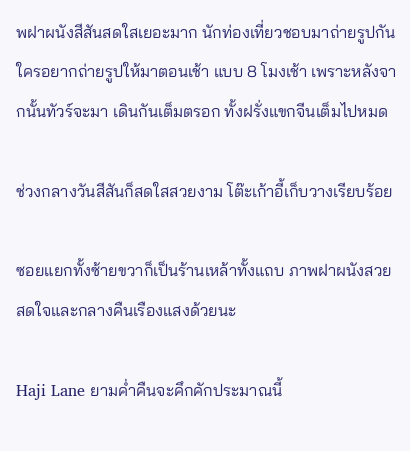พฝาผนังสีสันสดใสเยอะมาก นักท่องเที่ยวชอบมาถ่ายรูปกัน ใครอยากถ่ายรูปให้มาตอนเช้า แบบ 8 โมงเช้า เพราะหลังจากนั้นทัวร์จะมา เดินกันเต็มตรอก ทั้งฝรั่งแขกจีนเต็มไปหมด

ช่วงกลางวันสีสันก็สดใสสวยงาม โต๊ะเก้าอี้เก็บวางเรียบร้อย

ซอยแยกทั้งซ้ายขวาก็เป็นร้านเหล้าทั้งแถบ ภาพฝาผนังสวยสดใจและกลางคืนเรืองแสงด้วยนะ

Haji Lane ยามค่ำคืนจะคึกคักประมาณนี้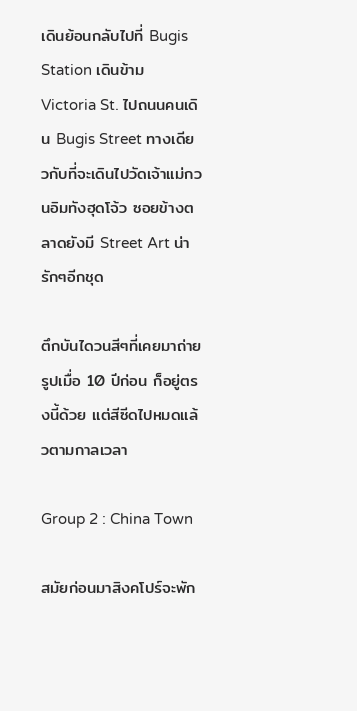เดินย้อนกลับไปที่ Bugis Station เดินข้าม Victoria St. ไปถนนคนเดิน Bugis Street ทางเดียวกับที่จะเดินไปวัดเจ้าแม่กวนอิมทังฮุดโจ้ว ซอยข้างตลาดยังมี Street Art น่ารักๆอีกชุด

ตึกบันไดวนสีๆที่เคยมาถ่ายรูปเมื่อ 10 ปีก่อน ก็อยู่ตรงนี้ด้วย แต่สีซีดไปหมดแล้วตามกาลเวลา

Group 2 : China Town

สมัยก่อนมาสิงคโปร์จะพัก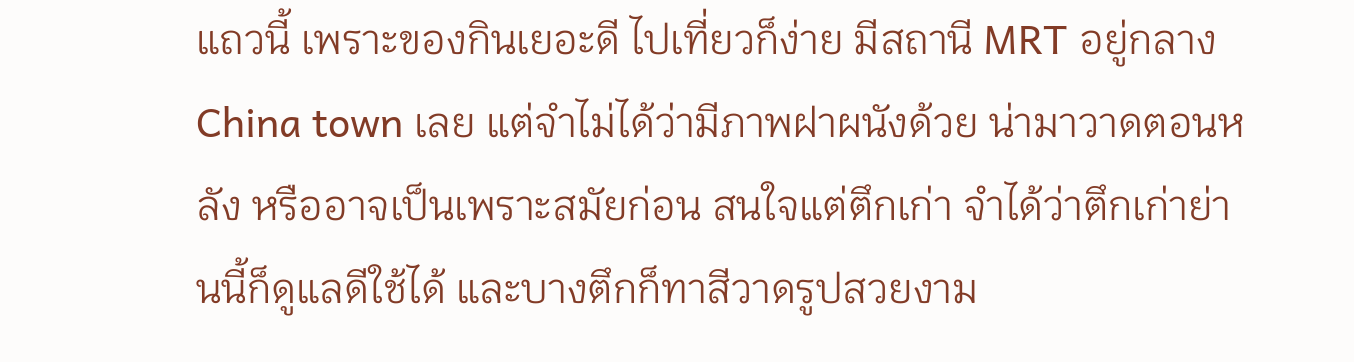แถวนี้ เพราะของกินเยอะดี ไปเที่ยวก็ง่าย มีสถานี MRT อยู่กลาง China town เลย แต่จำไม่ได้ว่ามีภาพฝาผนังด้วย น่ามาวาดตอนหลัง หรืออาจเป็นเพราะสมัยก่อน สนใจแต่ตึกเก่า จำได้ว่าตึกเก่าย่านนี้ก็ดูแลดีใช้ได้ และบางตึกก็ทาสีวาดรูปสวยงาม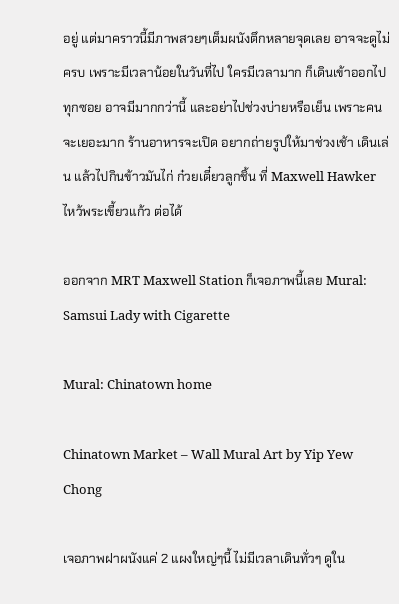อยู่ แต่มาคราวนี้มีภาพสวยๆเต็มผนังตึกหลายจุดเลย อาจจะดูไม่ครบ เพราะมีเวลาน้อยในวันที่ไป ใครมีเวลามาก ก็เดินเข้าออกไปทุกซอย อาจมีมากกว่านี้ และอย่าไปช่วงบ่ายหรือเย็น เพราะคนจะเยอะมาก ร้านอาหารจะเปิด อยากถ่ายรูปให้มาช่วงเช้า เดินเล่น แล้วไปกินข้าวมันไก่ ก๋วยเตี๋ยวลูกชิ้น ที่ Maxwell Hawker ไหว้พระเขี้ยวแก้ว ต่อได้

ออกจาก MRT Maxwell Station ก็เจอภาพนี้เลย Mural: Samsui Lady with Cigarette

Mural: Chinatown home

Chinatown Market – Wall Mural Art by Yip Yew Chong

เจอภาพฝาผนังแค่ 2 แผงใหญ่ๆนี้ ไม่มีเวลาเดินทั่วๆ ดูใน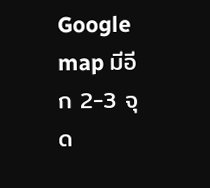Google map มีอีก 2-3 จุด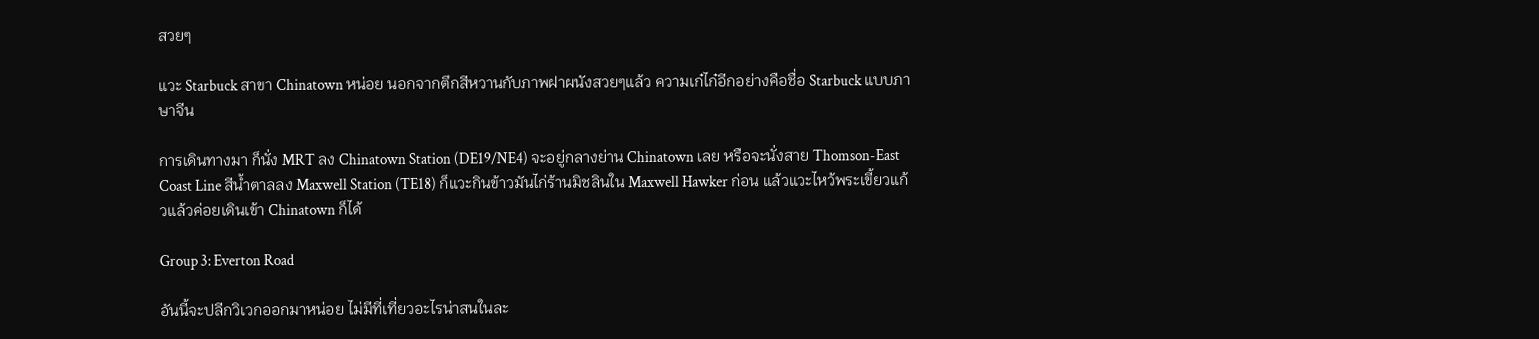สวยๆ

แวะ Starbuck สาขา Chinatown หน่อย นอกจากตึกสีหวานกับภาพฝาผนังสวยๆแล้ว ความเก๋ไก๋อีกอย่างคือชื่อ Starbuck แบบภาษาจีน

การเดินทางมา ก็นั่ง MRT ลง Chinatown Station (DE19/NE4) จะอยู่กลางย่าน Chinatown เลย หรือจะนั่งสาย Thomson-East Coast Line สีน้ำตาลลง Maxwell Station (TE18) ก็แวะกินข้าวมันไก่ร้านมิชลินใน Maxwell Hawker ก่อน แล้วแวะไหว้พระเขี้ยวแก้วแล้วค่อยเดินเข้า Chinatown ก็ได้

Group 3: Everton Road

อันนี้จะปลีกวิเวกออกมาหน่อย ไม่มีที่เที่ยวอะไรน่าสนในละ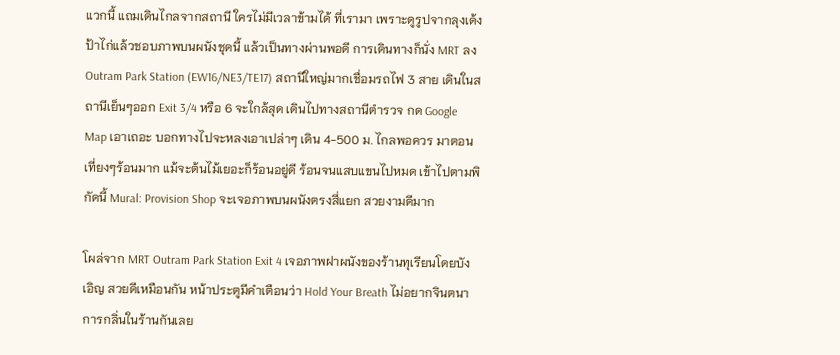แวกนี้ แถมเดินไกลจากสถานี ใครไม่มีเวลาข้ามได้ ที่เรามา เพราะดูรูปจากลุงเด้งป้าไก่แล้วชอบภาพบนผนังชุดนี้ แล้วเป็นทางผ่านพอดี การเดินทางก็นั่ง MRT ลง Outram Park Station (EW16/NE3/TE17) สถานีใหญ่มากเชื่อมรถไฟ 3 สาย เดินในสถานีเย็นๆออก Exit 3/4 หรือ 6 จะใกล้สุด เดินไปทางสถานีตำรวจ กด Google Map เอาเถอะ บอกทางไปจะหลงเอาเปล่าๆ เดิน 4-500 ม. ไกลพอควร มาตอนเที่ยงๆร้อนมาก แม้จะต้นไม้เยอะก็ร้อนอยู่ดี ร้อนจนแสบแขนไปหมด เข้าไปตามพิกัดนี้ Mural: Provision Shop จะเจอภาพบนผนังตรงสี่แยก สวยงามดีมาก

โผล่จาก MRT Outram Park Station Exit 4 เจอภาพฝาผนังของร้านทุเรียนโดยบังเอิญ สวยดีเหมือนกัน หน้าประตูมีคำเตือนว่า Hold Your Breath ไม่อยากจินตนาการกลิ่นในร้านกันเลย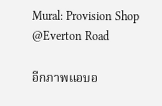Mural: Provision Shop @Everton Road

อีกภาพแอบอ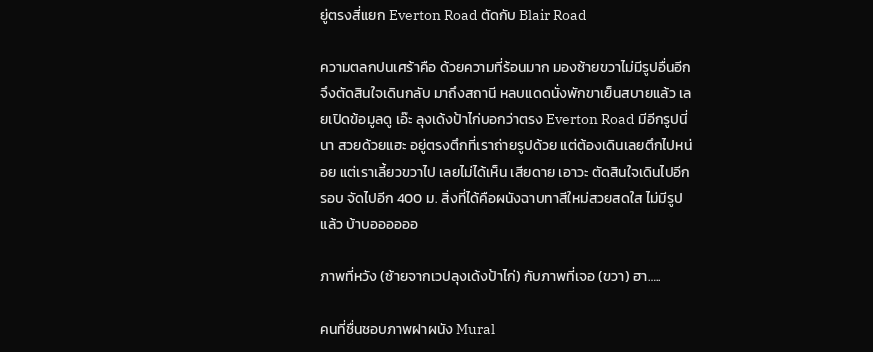ยู่ตรงสี่แยก Everton Road ตัดกับ Blair Road

ความตลกปนเศร้าคือ ด้วยความที่ร้อนมาก มองซ้ายขวาไม่มีรูปอื่นอีก จึงตัดสินใจเดินกลับ มาถึงสถานี หลบแดดนั่งพักขาเย็นสบายแล้ว เลยเปิดข้อมูลดู เอ๊ะ ลุงเด้งป้าไก่บอกว่าตรง Everton Road มีอีกรูปนี่นา สวยด้วยแฮะ อยู่ตรงตึกที่เราถ่ายรูปด้วย แต่ต้องเดินเลยตึกไปหน่อย แต่เราเลี้ยวขวาไป เลยไม่ได้เห็น เสียดาย เอาวะ ตัดสินใจเดินไปอีกรอบ จัดไปอีก 400 ม. สิ่งที่ได้คือผนังฉาบทาสีใหม่สวยสดใส ไม่มีรูปแล้ว บ้าบออออออ

ภาพที่หวัง (ซ้ายจากเวปลุงเด้งป้าไก่) กับภาพที่เจอ (ขวา) ฮา…..

คนที่ชื่นชอบภาพฝาผนัง Mural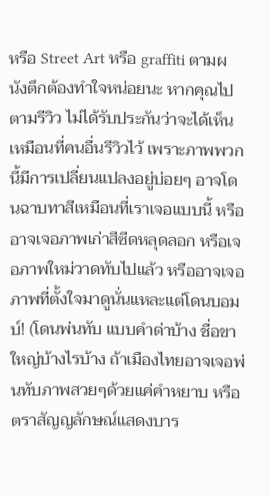หรือ Street Art หรือ graffiti ตามผนังตึกต้องทำใจหน่อยนะ หากคุณไปตามรีวิว ไม่ได้รับประกันว่าจะได้เห็นเหมือนที่คนอื่นรีวิวไว้ เพราะภาพพวกนี้มีการเปลี่ยนแปลงอยู่บ่อยๆ อาจโดนฉาบทาสีเหมือนที่เราเจอแบบนี้ หรืออาจเจอภาพเก่าสีซีดหลุดลอก หรือเจอภาพใหม่วาดทับไปแล้ว หรืออาจเจอภาพที่ตั้งใจมาดูนั่นแหละแต่โดนบอมบ์! (โดนพ่นทับ แบบคำด่าบ้าง ชื่อขาใหญ่บ้างไรบ้าง ถ้าเมืองไทยอาจเจอพ่นทับภาพสวยๆด้วยแค่คำหยาบ หรือตราสัญญลักษณ์แสดงบาร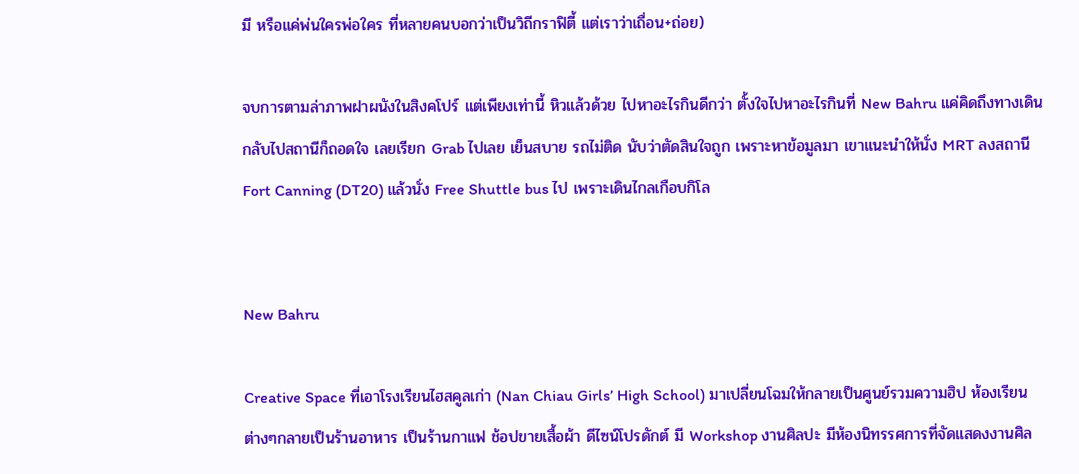มี หรือแค่พ่นใครพ่อใคร ที่หลายคนบอกว่าเป็นวิถีกราฟิตี้ แต่เราว่าเถื่อน+ถ่อย)

จบการตามล่าภาพฝาผนังในสิงคโปร์ แต่เพียงเท่านี้ หิวแล้วด้วย ไปหาอะไรกินดีกว่า ตั้งใจไปหาอะไรกินที่ New Bahru แค่คิดถึงทางเดินกลับไปสถานีก็ถอดใจ เลยเรียก Grab ไปเลย เย็นสบาย รถไม่ติด นับว่าตัดสินใจถูก เพราะหาข้อมูลมา เขาแนะนำให้นั่ง MRT ลงสถานี Fort Canning (DT20) แล้วนั่ง Free Shuttle bus ไป เพราะเดินไกลเกือบกิโล


New Bahru

Creative Space ที่เอาโรงเรียนไฮสคูลเก่า (Nan Chiau Girls’ High School) มาเปลี่ยนโฉมให้กลายเป็นศูนย์รวมความฮิป ห้องเรียนต่างๆกลายเป็นร้านอาหาร เป็นร้านกาแฟ ช้อปขายเสื้อผ้า ดีไซน์โปรดักต์ มี Workshop งานศิลปะ มีห้องนิทรรศการที่จัดแสดงงานศิล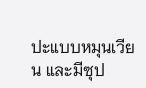ปะแบบหมุนเวียน และมีซุป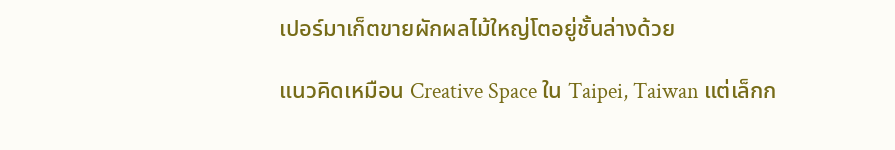เปอร์มาเก็ตขายผักผลไม้ใหญ่โตอยู่ชั้นล่างด้วย

แนวคิดเหมือน Creative Space ใน Taipei, Taiwan แต่เล็กก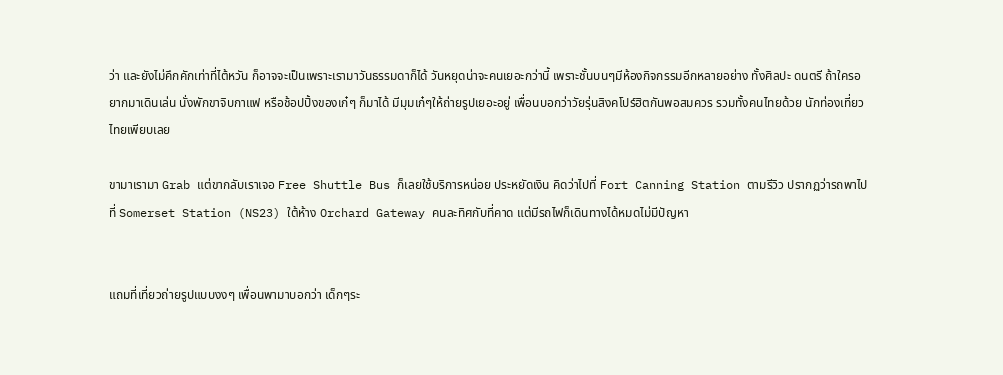ว่า และยังไม่คึกคักเท่าที่ไต้หวัน ก็อาจจะเป็นเพราะเรามาวันธรรมดาก็ได้ วันหยุดน่าจะคนเยอะกว่านี้ เพราะชั้นบนๆมีห้องกิจกรรมอีกหลายอย่าง ทั้งศิลปะ ดนตรี ถ้าใครอยากมาเดินเล่น นั่งพักขาจิบกาแฟ หรือช้อปปิ้งของเก๋ๆ ก็มาได้ มีมุมเก๋ๆให้ถ่ายรูปเยอะอยู่ เพื่อนบอกว่าวัยรุ่นสิงคโปร์ฮิตกันพอสมควร รวมทั้งคนไทยด้วย นักท่องเที่ยวไทยเพียบเลย

ขามาเรามา Grab แต่ขากลับเราเจอ Free Shuttle Bus ก็เลยใช้บริการหน่อย ประหยัดเงิน คิดว่าไปที่ Fort Canning Station ตามรีวิว ปรากฏว่ารถพาไปที่ Somerset Station (NS23) ใต้ห้าง Orchard Gateway คนละทิศกับที่คาด แต่มีรถไฟก็เดินทางได้หมดไม่มีปัญหา


แถมที่เที่ยวถ่ายรูปแบบงงๆ เพื่อนพามาบอกว่า เด็กๆระ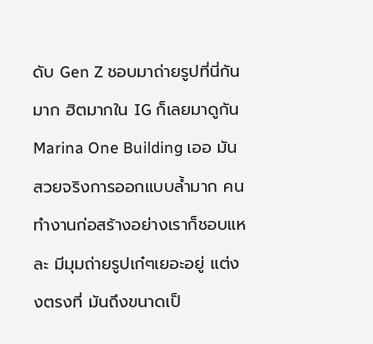ดับ Gen Z ชอบมาถ่ายรูปที่นี่กันมาก ฮิตมากใน IG ก็เลยมาดูกัน Marina One Building เออ มันสวยจริงการออกแบบล้ำมาก คนทำงานก่อสร้างอย่างเราก็ชอบแหละ มีมุมถ่ายรูปเก๋ๆเยอะอยู่ แต่งงตรงที่ มันถึงขนาดเป็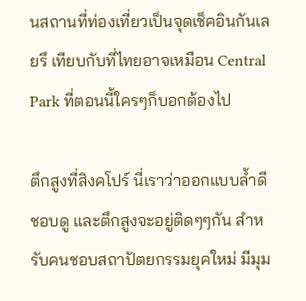นสถานที่ท่องเที่ยวเป็นจุดเช็คอินกันเลยรึ เทียบกับที่ไทยอาจเหมือน Central Park ที่ตอนนี้ใครๆก็บอกต้องไป

ตึกสูงที่สิงคโปร์ นี่เราว่าออกแบบล้ำดี ชอบดู และตึกสูงจะอยู่ติดๆๆกัน สำหรับคนชอบสถาปัตยกรรมยุคใหม่ มีมุม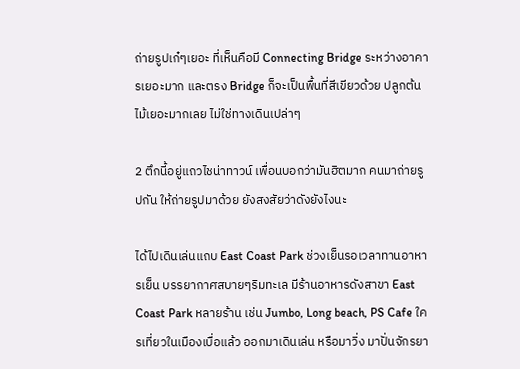ถ่ายรูปเก๋ๆเยอะ ที่เห็นคือมี Connecting Bridge ระหว่างอาคารเยอะมาก และตรง Bridge ก็จะเป็นพื้นที่สีเขียวด้วย ปลูกต้นไม้เยอะมากเลย ไม่ใช่ทางเดินเปล่าๆ

2 ตึกนี้อยู่แถวไชน่าทาวน์ เพื่อนบอกว่ามันฮิตมาก คนมาถ่ายรูปกัน ให้ถ่ายรูปมาด้วย ยังสงสัยว่าดังยังไงนะ

ได้ไปเดินเล่นแถบ East Coast Park ช่วงเย็นรอเวลาทานอาหารเย็น บรรยากาศสบายๆริมทะเล มีร้านอาหารดังสาขา East Coast Park หลายร้าน เช่น Jumbo, Long beach, PS Cafe ใครเที่ยวในเมืองเบื่อแล้ว ออกมาเดินเล่น หรือมาวิ่ง มาปั่นจักรยา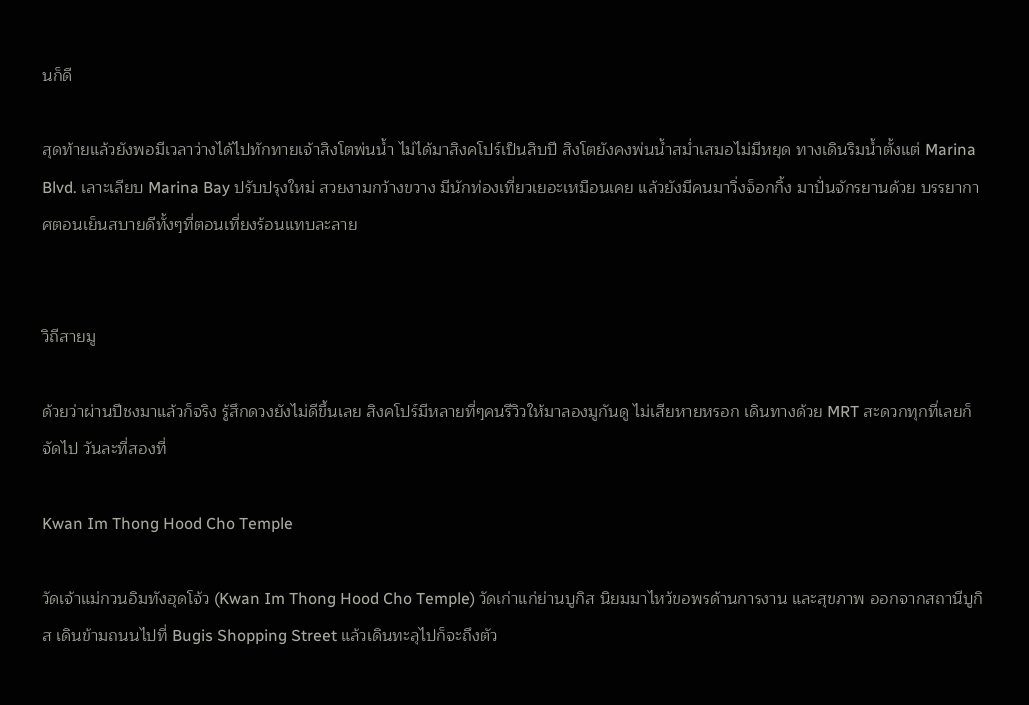นก็ดี

สุดท้ายแล้วยังพอมีเวลาว่างได้ไปทักทายเจ้าสิงโตพ่นน้ำ ไม่ได้มาสิงคโปร์เป็นสิบปี สิงโตยังคงพ่นน้ำสม่ำเสมอไม่มีหยุด ทางเดินริมน้ำตั้งแต่ Marina Blvd. เลาะเลียบ Marina Bay ปรับปรุงใหม่ สวยงามกว้างขวาง มีนักท่องเที่ยวเยอะเหมือนเคย แล้วยังมีคนมาวิ่งจ็อกกิ้ง มาปั่นจักรยานด้วย บรรยากาศตอนเย็นสบายดีทั้งๆที่ตอนเที่ยงร้อนแทบละลาย


วิถีสายมู

ด้วยว่าผ่านปีชงมาแล้วก็จริง รู้สึกดวงยังไม่ดีขึ้นเลย สิงคโปร์มีหลายที่ๆคนรีวิวให้มาลองมูกันดู ไม่เสียหายหรอก เดินทางด้วย MRT สะดวกทุกที่เลยก็จัดไป วันละที่สองที่

Kwan Im Thong Hood Cho Temple

วัดเจ้าแม่กวนอิมทังฮุดโจ้ว (Kwan Im Thong Hood Cho Temple) วัดเก่าแก่ย่านบูกิส นิยมมาไหว้ขอพรด้านการงาน และสุขภาพ ออกจากสถานีบูกิส เดินข้ามถนนไปที่ Bugis Shopping Street แล้วเดินทะลุไปก็จะถึงตัว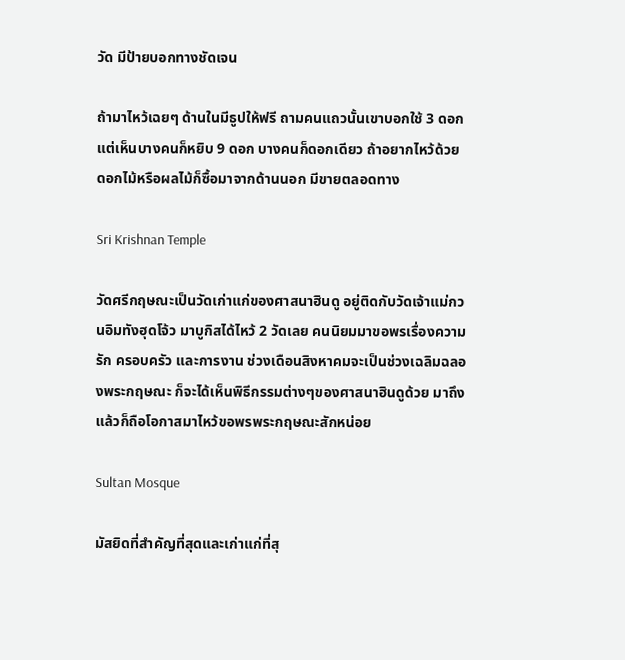วัด มีป้ายบอกทางชัดเจน

ถ้ามาไหว้เฉยๆ ด้านในมีธูปให้ฟรี ถามคนแถวนั้นเขาบอกใช้ 3 ดอก แต่เห็นบางคนก็หยิบ 9 ดอก บางคนก็ดอกเดียว ถ้าอยากไหว้ด้วยดอกไม้หรือผลไม้ก็ซื้อมาจากด้านนอก มีขายตลอดทาง

Sri Krishnan Temple

วัดศรีกฤษณะเป็นวัดเก่าแก่ของศาสนาฮินดู อยู่ติดกับวัดเจ้าแม่กวนอิมทังฮุดโจ้ว มาบูกิสได้ไหว้ 2 วัดเลย คนนิยมมาขอพรเรื่องความรัก ครอบครัว และการงาน ช่วงเดือนสิงหาคมจะเป็นช่วงเฉลิมฉลองพระกฤษณะ ก็จะได้เห็นพิธีกรรมต่างๆของศาสนาฮินดูด้วย มาถึงแล้วก็ถือโอกาสมาไหว้ขอพรพระกฤษณะสักหน่อย

Sultan Mosque

มัสยิดที่สำคัญที่สุดและเก่าแก่ที่สุ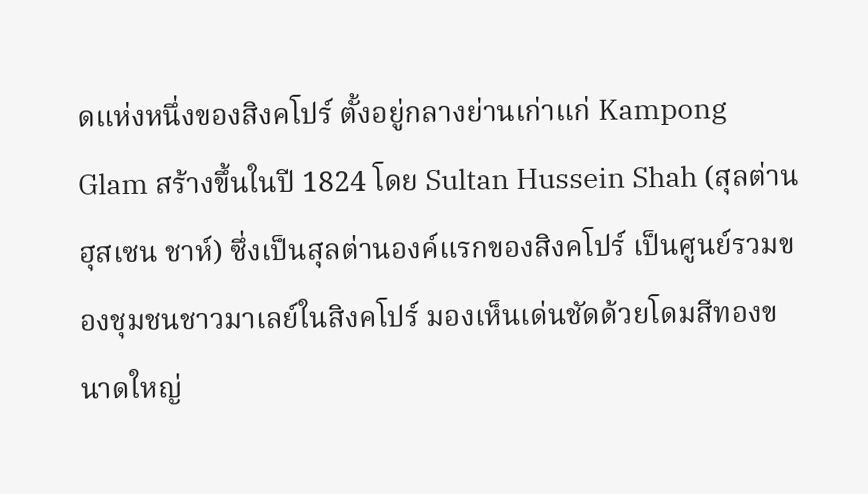ดแห่งหนึ่งของสิงคโปร์ ตั้งอยู่กลางย่านเก่าแก่ Kampong Glam สร้างขึ้นในปี 1824 โดย Sultan Hussein Shah (สุลต่านฮุสเซน ชาห์) ซึ่งเป็นสุลต่านองค์แรกของสิงคโปร์ เป็นศูนย์รวมของชุมชนชาวมาเลย์ในสิงคโปร์ มองเห็นเด่นชัดด้วยโดมสีทองขนาดใหญ่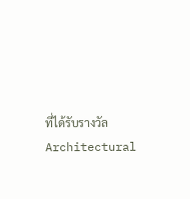ที่ได้รับรางวัล Architectural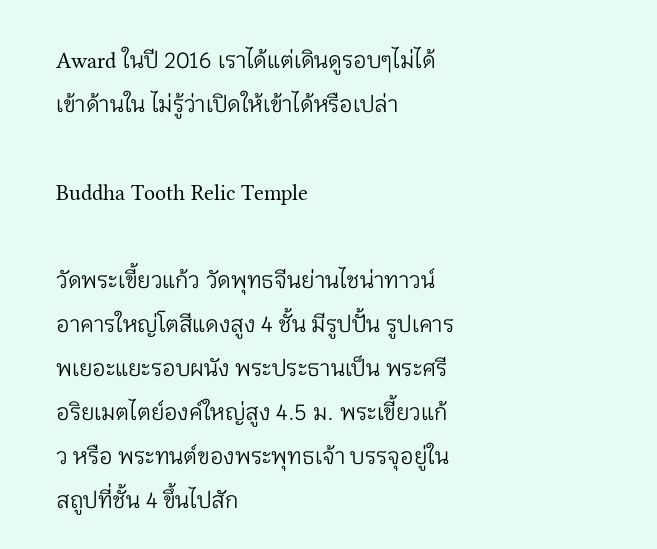Award ในปี 2016 เราได้แต่เดินดูรอบๆไม่ได้เข้าด้านใน ไม่รู้ว่าเปิดให้เข้าได้หรือเปล่า

Buddha Tooth Relic Temple

วัดพระเขี้ยวแก้ว วัดพุทธจีนย่านไชน่าทาวน์ อาคารใหญ่โตสีแดงสูง 4 ชั้น มีรูปปั้น รูปเคารพเยอะแยะรอบผนัง พระประธานเป็น พระศรีอริยเมตไตย์องค์ใหญ่สูง 4.5 ม. พระเขี้ยวแก้ว หรือ พระทนต์ของพระพุทธเจ้า บรรจุอยู่ในสถูปที่ชั้น 4 ขึ้นไปสัก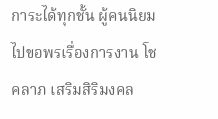การะได้ทุกชั้น ผู้คนนิยมไปขอพรเรื่องการงาน โชคลาภ เสริมสิริมงคล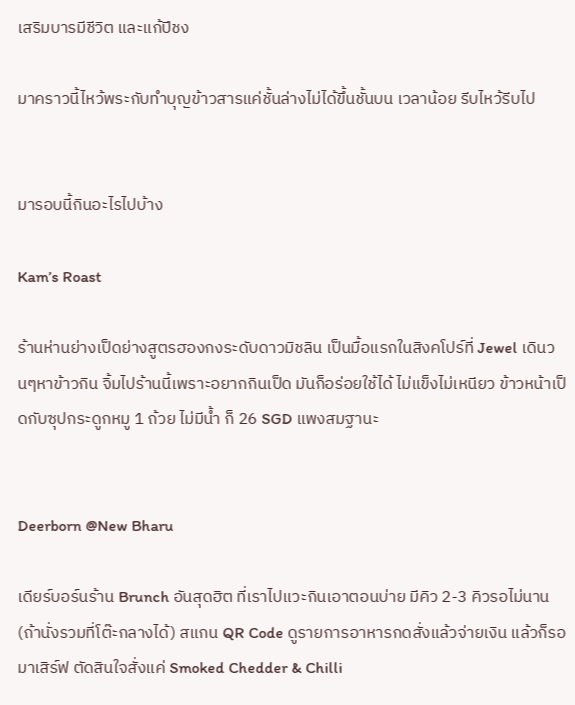เสริมบารมีชีวิต และแก้ปีชง

มาคราวนี้ไหว้พระกับทำบุญข้าวสารแค่ชั้นล่างไม่ได้ขึ้นชั้นบน เวลาน้อย รีบไหว้รีบไป


มารอบนี้กินอะไรไปบ้าง

Kam’s Roast

ร้านห่านย่างเป็ดย่างสูตรฮองกงระดับดาวมิชลิน เป็นมื้อแรกในสิงคโปร์ที่ Jewel เดินวนๆหาข้าวกิน จิ้มไปร้านนี้เพราะอยากกินเป็ด มันก็อร่อยใช้ได้ ไม่แข็งไม่เหนียว ข้าวหน้าเป็ดกับซุปกระดูกหมู 1 ถ้วย ไม่มีน้ำ ก็ 26 SGD แพงสมฐานะ


Deerborn @New Bharu

เดียร์บอร์นร้าน Brunch อันสุดฮิต ที่เราไปแวะกินเอาตอนบ่าย มีคิว 2-3 คิวรอไม่นาน (ถ้านั่งรวมที่โต๊ะกลางได้) สแกน QR Code ดูรายการอาหารกดสั่งแล้วจ่ายเงิน แล้วก็รอมาเสิร์ฟ ตัดสินใจสั่งแค่ Smoked Chedder & Chilli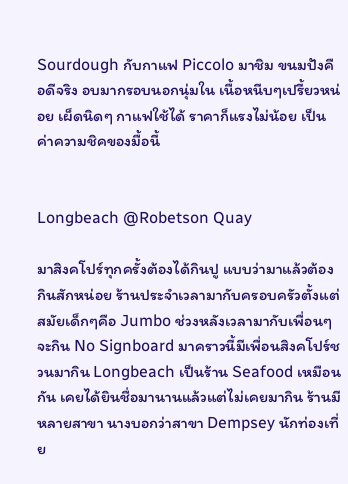Sourdough กับกาแฟ Piccolo มาชิม ขนมปังคือดีจริง อบมากรอบนอกนุ่มใน เนื้อหนีบๆเปรี้ยวหน่อย เผ็ดนิดๆ กาแฟใช้ได้ ราคาก็แรงไม่น้อย เป็นค่าความชิคของมื้อนี้


Longbeach @Robetson Quay

มาสิงคโปร์ทุกครั้งต้องได้กินปู แบบว่ามาแล้วต้องกินสักหน่อย ร้านประจำเวลามากับครอบครัวตั้งแต่สมัยเด็กๆคือ Jumbo ช่วงหลังเวลามากับเพื่อนๆจะกิน No Signboard มาคราวนี้มีเพื่อนสิงคโปร์ชวนมากิน Longbeach เป็นร้าน Seafood เหมือนกัน เคยได้ยินชื่อมานานแล้วแต่ไม่เคยมากิน ร้านมีหลายสาขา นางบอกว่าสาขา Dempsey นักท่องเที่ย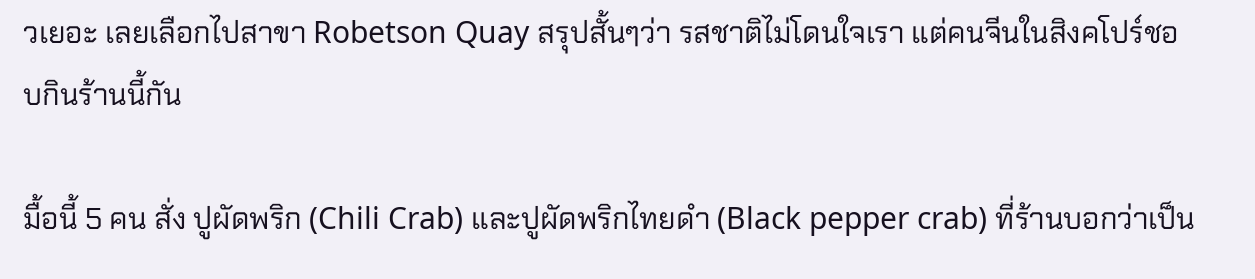วเยอะ เลยเลือกไปสาขา Robetson Quay สรุปสั้นๆว่า รสชาติไม่โดนใจเรา แต่คนจีนในสิงคโปร์ชอบกินร้านนี้กัน

มื้อนี้ 5 คน สั่ง ปูผัดพริก (Chili Crab) และปูผัดพริกไทยดำ (Black pepper crab) ที่ร้านบอกว่าเป็น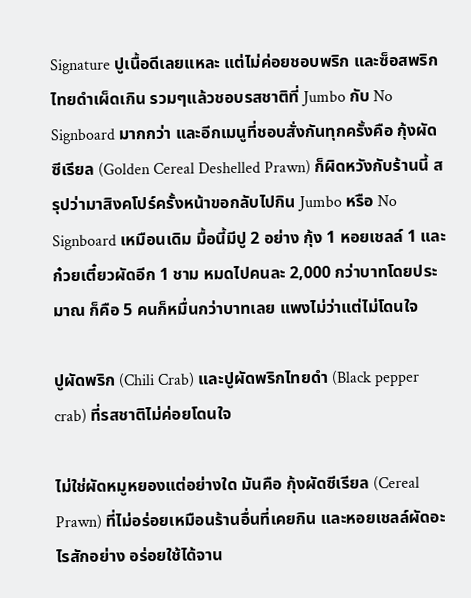Signature ปูเนื้อดีเลยแหละ แต่ไม่ค่อยชอบพริก และซ็อสพริกไทยดำเผ็ดเกิน รวมๆแล้วชอบรสชาติที่ Jumbo กับ No Signboard มากกว่า และอีกเมนูที่ชอบสั่งกันทุกครั้งคือ กุ้งผัดซีเรียล (Golden Cereal Deshelled Prawn) ก็ผิดหวังกับร้านนี้ สรุปว่ามาสิงคโปร์ครั้งหน้าขอกลับไปกิน Jumbo หรือ No Signboard เหมือนเดิม มื้อนี้มีปู 2 อย่าง กุ้ง 1 หอยเชลล์ 1 และก๋วยเตี๋ยวผัดอีก 1 ชาม หมดไปคนละ 2,000 กว่าบาทโดยประมาณ ก็คือ 5 คนก็หมื่นกว่าบาทเลย แพงไม่ว่าแต่ไม่โดนใจ

ปูผัดพริก (Chili Crab) และปูผัดพริกไทยดำ (Black pepper crab) ที่รสชาติไม่ค่อยโดนใจ

ไม่ใช่ผัดหมูหยองแต่อย่างใด มันคือ กุ้งผัดซีเรียล (Cereal Prawn) ที่ไม่อร่อยเหมือนร้านอื่นที่เคยกิน และหอยเชลล์ผัดอะไรสักอย่าง อร่อยใช้ได้จาน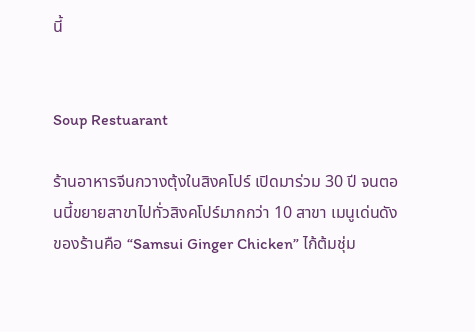นี้


Soup Restuarant

ร้านอาหารจีนกวางตุ้งในสิงคโปร์ เปิดมาร่วม 30 ปี จนตอนนี้ขยายสาขาไปทั่วสิงคโปร์มากกว่า 10 สาขา เมนูเด่นดังของร้านคือ “Samsui Ginger Chicken” ไก้ต้มชุ่ม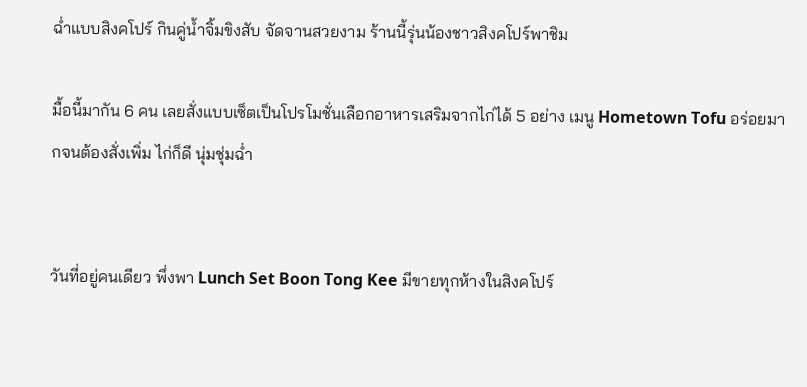ฉ่ำแบบสิงคโปร์ กินคู่น้ำจิ้มขิงสับ จัดจานสวยงาม ร้านนี้รุ่นน้องชาวสิงคโปร์พาชิม

มื้อนี้มากัน 6 คน เลยสั่งแบบเซ็ตเป็นโปรโมชั่นเลือกอาหารเสริมจากไก่ได้ 5 อย่าง เมนู Hometown Tofu อร่อยมากจนต้องสั่งเพิ่ม ไก่ก็ดี นุ่มชุ่มฉ่ำ


วันที่อยู่คนเดียว พึ่งพา Lunch Set Boon Tong Kee มีขายทุกห้างในสิงคโปร์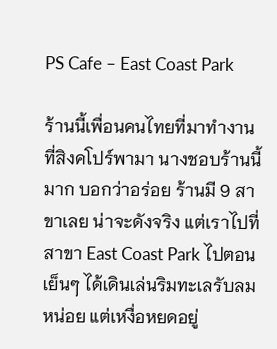PS Cafe – East Coast Park

ร้านนี้เพื่อนคนไทยที่มาทำงานที่สิงคโปร์พามา นางชอบร้านนี้มาก บอกว่าอร่อย ร้านมี 9 สาขาเลย น่าจะดังจริง แต่เราไปที่สาขา East Coast Park ไปตอนเย็นๆ ได้เดินเล่นริมทะเลรับลมหน่อย แต่เหงื่อหยดอยู่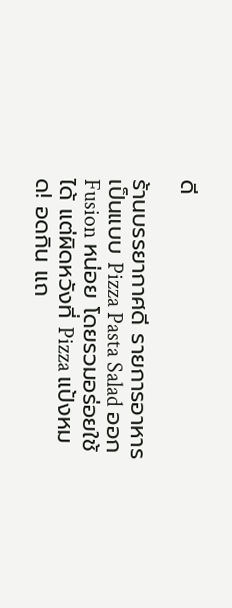ดี

ร้านบรรยากาศดี รายการอาหารเป็นแบบ Pizza Pasta Salad ออก Fusion หน่อย โดยรวมอร่อยใช้ได้ แต่ผิดหวังที่ Pizza แป้งหมด! อดกิน แถ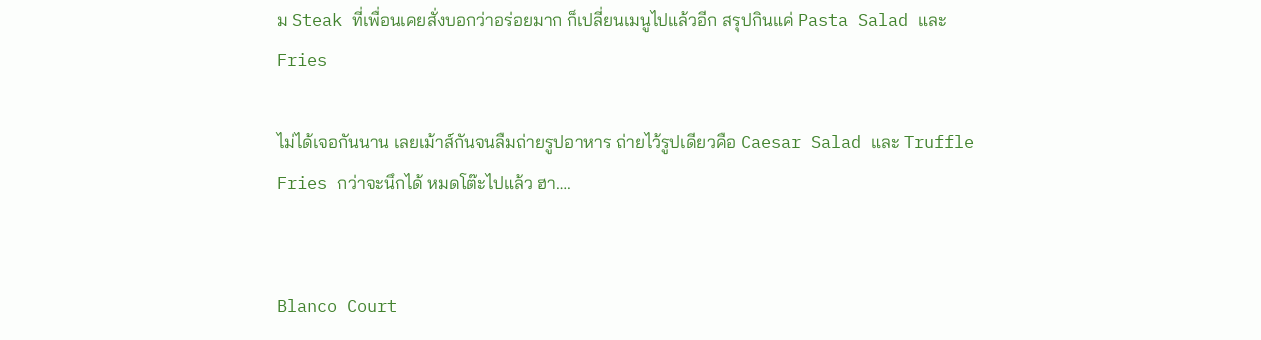ม Steak ที่เพื่อนเคยสั่งบอกว่าอร่อยมาก ก็เปลี่ยนเมนูไปแล้วอีก สรุปกินแค่ Pasta Salad และ Fries

ไม่ได้เจอกันนาน เลยเม้าส์กันจนลืมถ่ายรูปอาหาร ถ่ายไว้รูปเดียวคือ Caesar Salad และ Truffle Fries กว่าจะนึกได้ หมดโต๊ะไปแล้ว ฮา….


Blanco Court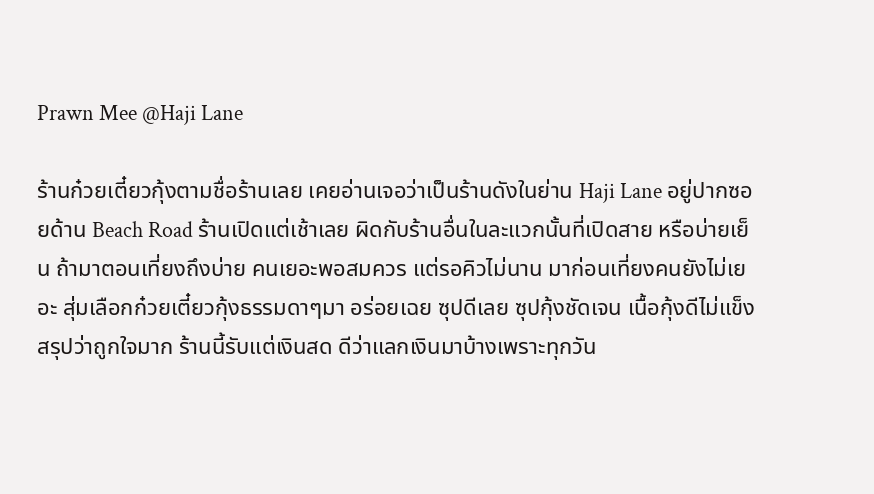Prawn Mee @Haji Lane

ร้านก๋วยเตี๋ยวกุ้งตามชื่อร้านเลย เคยอ่านเจอว่าเป็นร้านดังในย่าน Haji Lane อยู่ปากซอยด้าน Beach Road ร้านเปิดแต่เช้าเลย ผิดกับร้านอื่นในละแวกนั้นที่เปิดสาย หรือบ่ายเย็น ถ้ามาตอนเที่ยงถึงบ่าย คนเยอะพอสมควร แต่รอคิวไม่นาน มาก่อนเที่ยงคนยังไม่เยอะ สุ่มเลือกก๋วยเตี๋ยวกุ้งธรรมดาๆมา อร่อยเฉย ซุปดีเลย ซุปกุ้งชัดเจน เนื้อกุ้งดีไม่แข็ง สรุปว่าถูกใจมาก ร้านนี้รับแต่เงินสด ดีว่าแลกเงินมาบ้างเพราะทุกวัน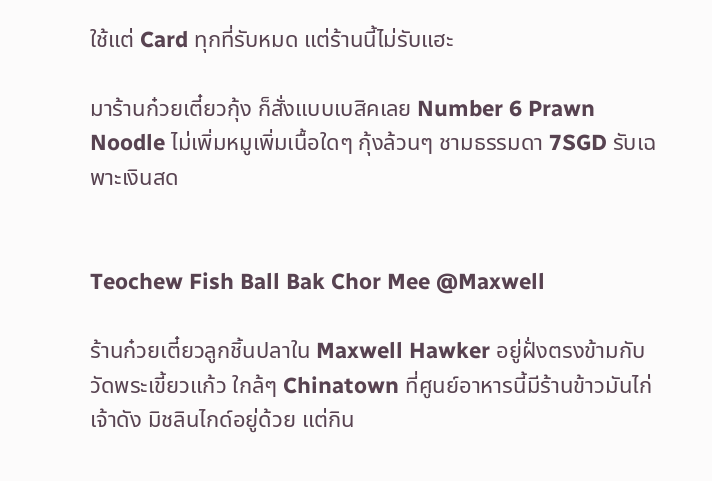ใช้แต่ Card ทุกที่รับหมด แต่ร้านนี้ไม่รับแฮะ

มาร้านก๋วยเตี๋ยวกุ้ง ก็สั่งแบบเบสิคเลย Number 6 Prawn Noodle ไม่เพิ่มหมูเพิ่มเนื้อใดๆ กุ้งล้วนๆ ชามธรรมดา 7SGD รับเฉพาะเงินสด


Teochew Fish Ball Bak Chor Mee @Maxwell

ร้านก๋วยเตี๋ยวลูกชิ้นปลาใน Maxwell Hawker อยู่ฝั่งตรงข้ามกับวัดพระเขี้ยวแก้ว ใกล้ๆ Chinatown ที่ศูนย์อาหารนี้มีร้านข้าวมันไก่เจ้าดัง มิชลินไกด์อยู่ด้วย แต่กิน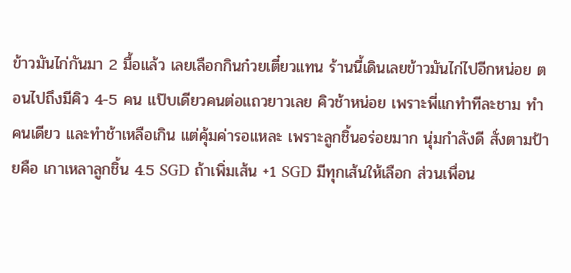ข้าวมันไก่กันมา 2 มื้อแล้ว เลยเลือกกินก๋วยเตี๋ยวแทน ร้านนี้เดินเลยข้าวมันไก่ไปอีกหน่อย ตอนไปถึงมีคิว 4-5 คน แป๊บเดียวคนต่อแถวยาวเลย คิวช้าหน่อย เพราะพี่แกทำทีละชาม ทำคนเดียว และทำช้าเหลือเกิน แต่คุ้มค่ารอแหละ เพราะลูกชิ้นอร่อยมาก นุ่มกำลังดี สั่งตามป้ายคือ เกาเหลาลูกชิ้น 4.5 SGD ถ้าเพิ่มเส้น +1 SGD มีทุกเส้นให้เลือก ส่วนเพื่อน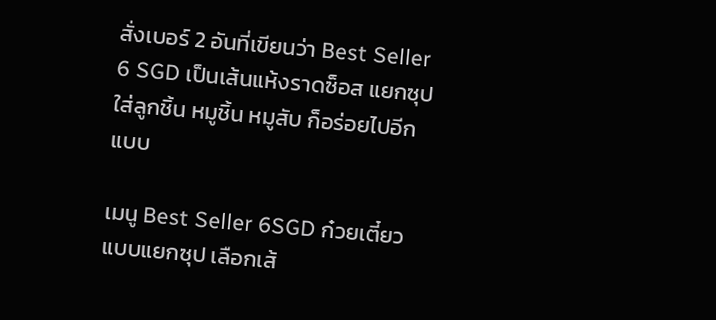สั่งเบอร์ 2 อันที่เขียนว่า Best Seller 6 SGD เป็นเส้นแห้งราดซ็อส แยกซุปใส่ลูกชิ้น หมูชิ้น หมูสับ ก็อร่อยไปอีกแบบ

เมนู Best Seller 6SGD ก๋วยเตี๋ยวแบบแยกซุป เลือกเส้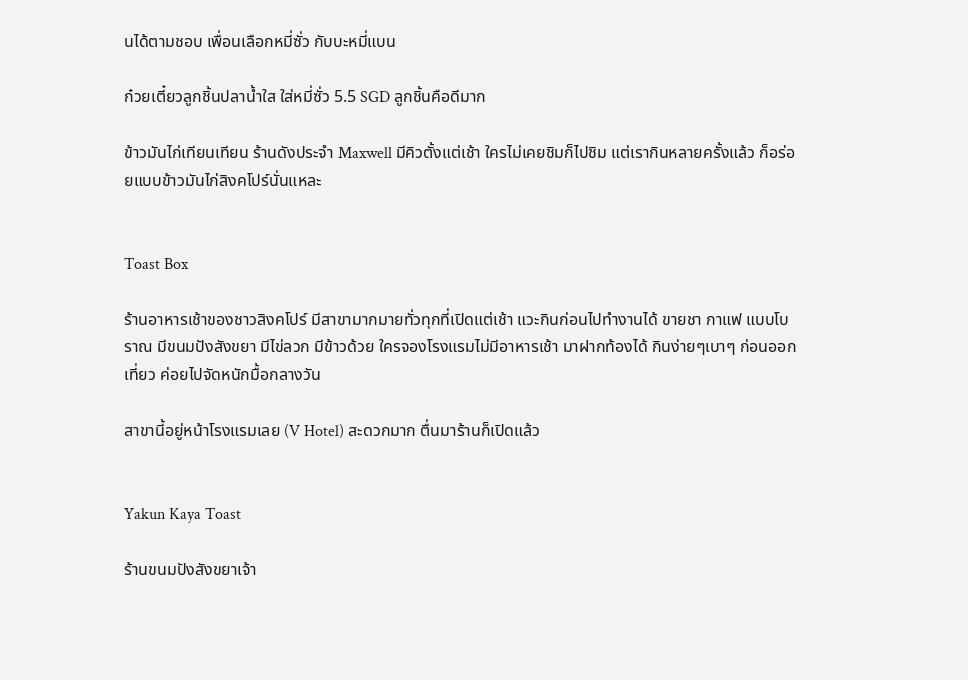นได้ตามชอบ เพื่อนเลือกหมี่ซั่ว กับบะหมี่แบน

ก๋วยเตี๋ยวลูกชิ้นปลาน้ำใส ใส่หมี่ซั่ว 5.5 SGD ลูกชิ้นคือดีมาก

ข้าวมันไก่เทียนเทียน ร้านดังประจำ Maxwell มีคิวตั้งแต่เช้า ใครไม่เคยชิมก็ไปชิม แต่เรากินหลายครั้งแล้ว ก็อร่อยแบบข้าวมันไก่สิงคโปร์นั่นแหละ


Toast Box

ร้านอาหารเช้าของชาวสิงคโปร์ มีสาขามากมายทั่วทุกที่เปิดแต่เช้า แวะกินก่อนไปทำงานได้ ขายชา กาแฟ แบบโบราณ มีขนมปังสังขยา มีไข่ลวก มีข้าวด้วย ใครจองโรงแรมไม่มีอาหารเช้า มาฝากท้องได้ กินง่ายๆเบาๆ ก่อนออกเที่ยว ค่อยไปจัดหนักมื้อกลางวัน

สาขานี้อยู่หน้าโรงแรมเลย (V Hotel) สะดวกมาก ตื่นมาร้านก็เปิดแล้ว


Yakun Kaya Toast

ร้านขนมปังสังขยาเจ้า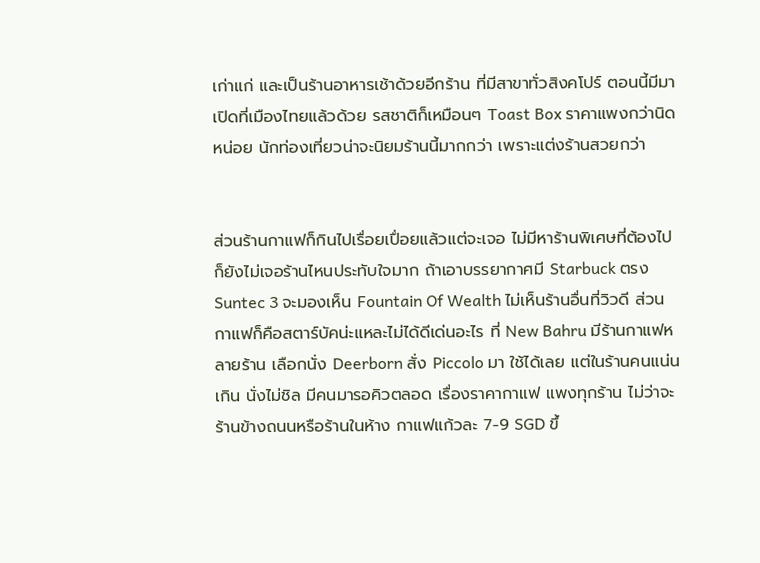เก่าแก่ และเป็นร้านอาหารเช้าด้วยอีกร้าน ที่มีสาขาทั่วสิงคโปร์ ตอนนี้มีมาเปิดที่เมืองไทยแล้วด้วย รสชาติก็เหมือนๆ Toast Box ราคาแพงกว่านิดหน่อย นักท่องเที่ยวน่าจะนิยมร้านนี้มากกว่า เพราะแต่งร้านสวยกว่า


ส่วนร้านกาแฟก็กินไปเรื่อยเปื่อยแล้วแต่จะเจอ ไม่มีหาร้านพิเศษที่ต้องไป ก็ยังไม่เจอร้านไหนประทับใจมาก ถ้าเอาบรรยากาศมี Starbuck ตรง Suntec 3 จะมองเห็น Fountain Of Wealth ไม่เห็นร้านอื่นที่วิวดี ส่วนกาแฟก็คือสตาร์บัคน่ะแหละไม่ได้ดีเด่นอะไร ที่ New Bahru มีร้านกาแฟหลายร้าน เลือกนั่ง Deerborn สั่ง Piccolo มา ใช้ได้เลย แต่ในร้านคนแน่นเกิน นั่งไม่ชิล มีคนมารอคิวตลอด เรื่องราคากาแฟ แพงทุกร้าน ไม่ว่าจะร้านข้างถนนหรือร้านในห้าง กาแฟแก้วละ 7-9 SGD ขึ้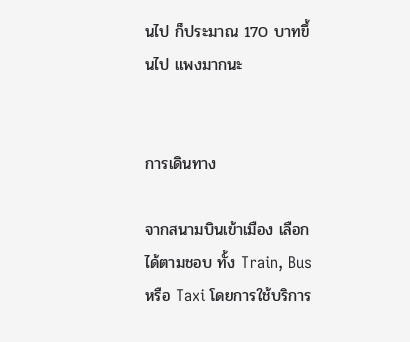นไป ก็ประมาณ 170 บาทขึ้นไป แพงมากนะ


การเดินทาง

จากสนามบินเข้าเมือง เลือกได้ตามชอบ ทั้ง Train, Bus หรือ Taxi โดยการใช้บริการ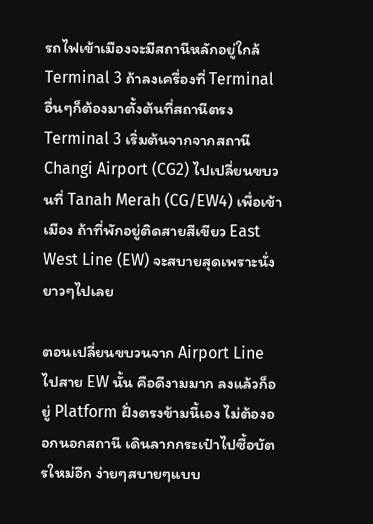รถไฟเข้าเมืองจะมีสถานีหลักอยู่ใกล้ Terminal 3 ถ้าลงเครื่องที่ Terminal อื่นๆก็ต้องมาตั้งต้นที่สถานีตรง Terminal 3 เริ่มต้นจากจากสถานี Changi Airport (CG2) ไปเปลี่ยนขบวนที่ Tanah Merah (CG/EW4) เพื่อเข้าเมือง ถ้าที่พักอยู่ติดสายสีเขียว East West Line (EW) จะสบายสุดเพราะนั่งยาวๆไปเลย

ตอนเปลี่ยนขบวนจาก Airport Line ไปสาย EW นั้น คือดีงามมาก ลงแล้วก็อยู่ Platform ฝั่งตรงข้ามนี้เอง ไม่ต้องออกนอกสถานี เดินลากกระเป๋าไปซื้อบัตรใหม่อีก ง่ายๆสบายๆแบบ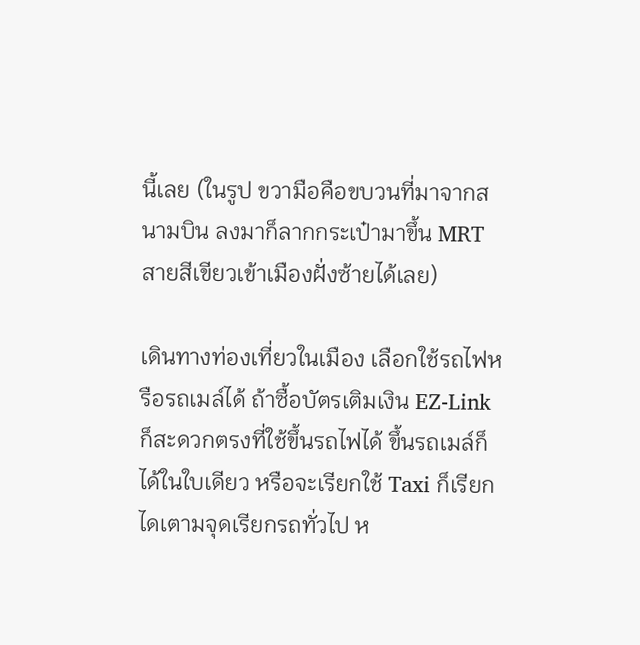นี้เลย (ในรูป ขวามือคือขบวนที่มาจากสนามบิน ลงมาก็ลากกระเป๋ามาขึ้น MRT สายสีเขียวเข้าเมืองฝั่งซ้ายได้เลย)

เดินทางท่องเที่ยวในเมือง เลือกใช้รถไฟหรือรถเมล์ได้ ถ้าซื้อบัตรเติมเงิน EZ-Link ก็สะดวกตรงที่ใช้ขึ้นรถไฟได้ ขึ้นรถเมล์ก็ได้ในใบเดียว หรือจะเรียกใช้ Taxi ก็เรียกไดเตามจุดเรียกรถทั่วไป ห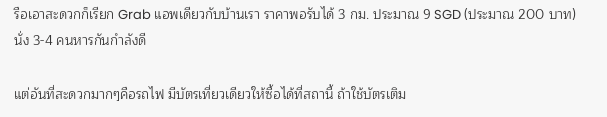รือเอาสะดวกก็เรียก Grab แอพเดียวกับบ้านเรา ราคาพอรับได้ 3 กม. ประมาณ 9 SGD (ประมาณ 200 บาท) นั่ง 3-4 คนหารกันกำลังดี

แต่อันที่สะดวกมากๆคือรถไฟ มีบัตรเที่ยวเดียวให้ซื้อได้ที่สถานี้ ถ้าใช้บัตรเติม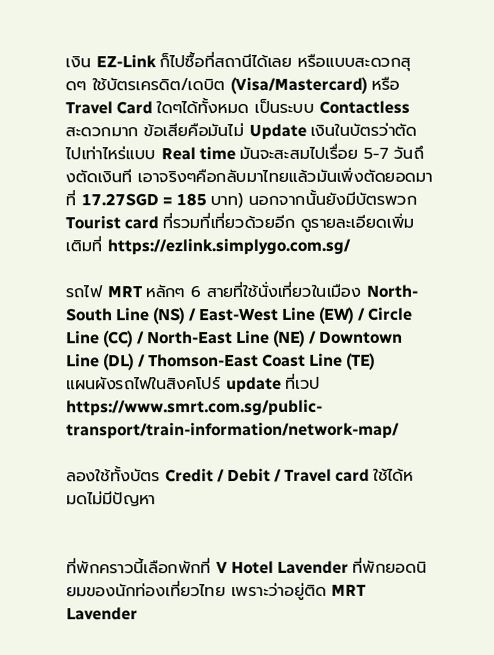เงิน EZ-Link ก็ไปซื้อที่สถานีได้เลย หรือแบบสะดวกสุดๆ ใช้บัตรเครดิต/เดบิต (Visa/Mastercard) หรือ Travel Card ใดๆได้ทั้งหมด เป็นระบบ Contactless สะดวกมาก ข้อเสียคือมันไม่ Update เงินในบัตรว่าตัดไปเท่าไหร่แบบ Real time มันจะสะสมไปเรื่อย 5-7 วันถึงตัดเงินที เอาจริงๆคือกลับมาไทยแล้วมันเพิ่งตัดยอดมาที่ 17.27SGD = 185 บาท) นอกจากนั้นยังมีบัตรพวก Tourist card ที่รวมที่เที่ยวด้วยอีก ดูรายละเอียดเพิ่มเติมที่ https://ezlink.simplygo.com.sg/

รถไฟ MRT หลักๆ 6 สายที่ใช้นั่งเที่ยวในเมือง North-South Line (NS) / East-West Line (EW) / Circle Line (CC) / North-East Line (NE) / Downtown Line (DL) / Thomson-East Coast Line (TE)
แผนผังรถไฟในสิงคโปร์ update ที่เวป https://www.smrt.com.sg/public-transport/train-information/network-map/

ลองใช้ทั้งบัตร Credit / Debit / Travel card ใช้ได้หมดไม่มีปัญหา


ที่พักคราวนี้เลือกพักที่ V Hotel Lavender ที่พักยอดนิยมของนักท่องเที่ยวไทย เพราะว่าอยู่ติด MRT Lavender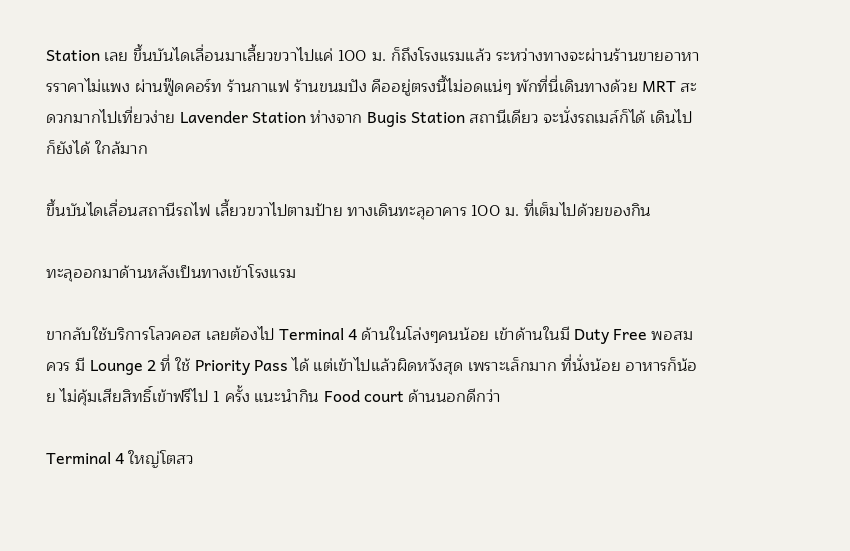Station เลย ขึ้นบันไดเลื่อนมาเลี้ยวขวาไปแค่ 100 ม. ก็ถึงโรงแรมแล้ว ระหว่างทางจะผ่านร้านขายอาหารราคาไม่แพง ผ่านฟู๊ดคอร์ท ร้านกาแฟ ร้านขนมปัง คืออยู่ตรงนี้ไม่อดแน่ๆ พักที่นี่เดินทางด้วย MRT สะดวกมากไปเที่ยวง่าย Lavender Station ห่างจาก Bugis Station สถานีเดียว จะนั่งรถเมล์ก็ได้ เดินไปก็ยังได้ ใกล้มาก

ขึ้นบันไดเลื่อนสถานีรถไฟ เลี้ยวขวาไปตามป้าย ทางเดินทะลุอาคาร 100 ม. ที่เต็มไปด้วยของกิน

ทะลุออกมาด้านหลังเป็นทางเข้าโรงแรม

ขากลับใช้บริการโลวคอส เลยต้องไป Terminal 4 ด้านในโล่งๆคนน้อย เข้าด้านในมี Duty Free พอสมควร มี Lounge 2 ที่ ใช้ Priority Pass ได้ แต่เข้าไปแล้วผิดหวังสุด เพราะเล็กมาก ที่นั่งน้อย อาหารก็น้อย ไม่คุ้มเสียสิทธิ์เข้าฟรีไป 1 ครั้ง แนะนำกิน Food court ด้านนอกดีกว่า

Terminal 4 ใหญ่โตสว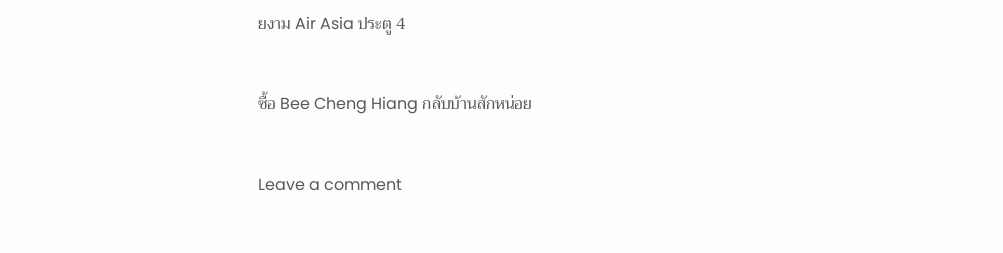ยงาม Air Asia ประตู 4

ซื้อ Bee Cheng Hiang กลับบ้านสักหน่อย

Leave a comment